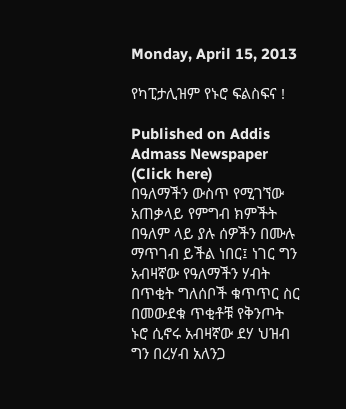Monday, April 15, 2013

የካፒታሊዝም የኑሮ ፍልስፍና !

Published on Addis Admass Newspaper (Click here)
በዓለማችን ውስጥ የሚገኘው አጠቃላይ የምግብ ክምችት በዓለም ላይ ያሉ ሰዎችን በሙሉ ማጥገብ ይችል ነበር፤ ነገር ግን አብዛኛው የዓለማችን ሃብት በጥቂት ግለሰቦች ቁጥጥር ስር በመውደቁ ጥቂቶቹ የቅንጦት ኑሮ ሲኖሩ አብዛኛው ደሃ ህዝብ ግን በረሃብ አለንጋ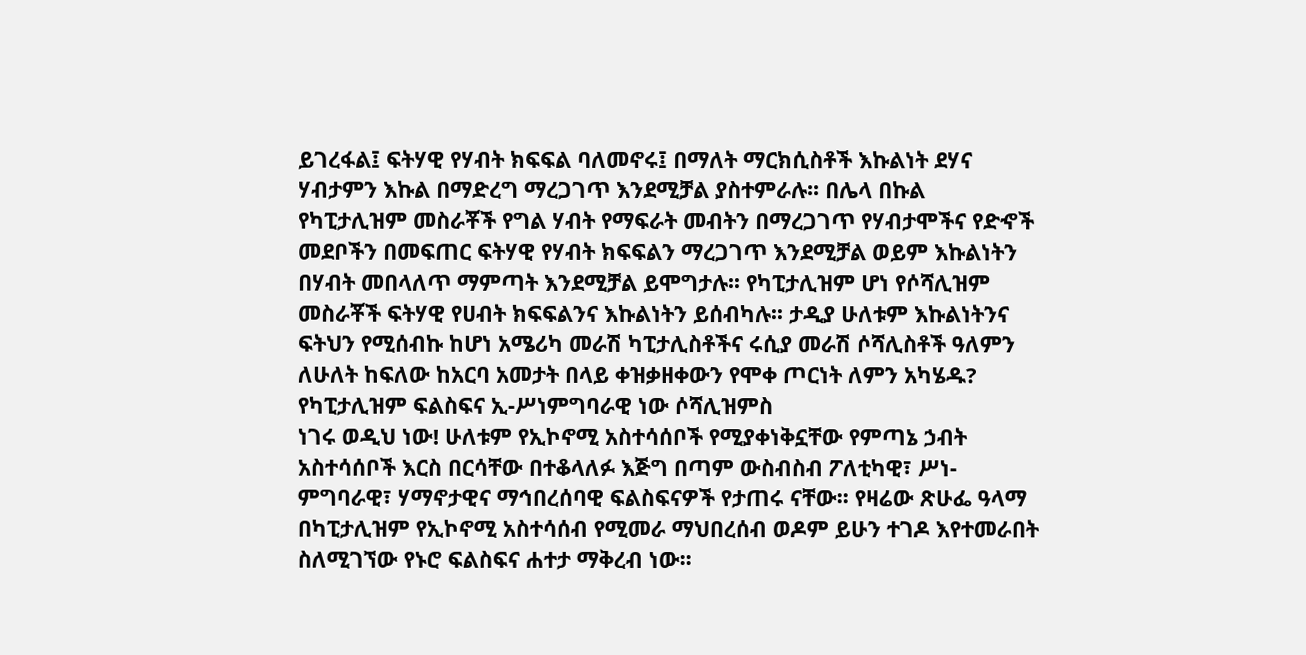ይገረፋል፤ ፍትሃዊ የሃብት ክፍፍል ባለመኖሩ፤ በማለት ማርክሲስቶች እኩልነት ደሃና ሃብታምን እኩል በማድረግ ማረጋገጥ እንደሚቻል ያስተምራሉ፡፡ በሌላ በኩል የካፒታሊዝም መስራቾች የግል ሃብት የማፍራት መብትን በማረጋገጥ የሃብታሞችና የድኆች መደቦችን በመፍጠር ፍትሃዊ የሃብት ክፍፍልን ማረጋገጥ እንደሚቻል ወይም እኩልነትን በሃብት መበላለጥ ማምጣት እንደሚቻል ይሞግታሉ፡፡ የካፒታሊዝም ሆነ የሶሻሊዝም መስራቾች ፍትሃዊ የሀብት ክፍፍልንና እኩልነትን ይሰብካሉ፡፡ ታዲያ ሁለቱም እኩልነትንና ፍትህን የሚሰብኩ ከሆነ አሜሪካ መራሽ ካፒታሊስቶችና ሩሲያ መራሽ ሶሻሊስቶች ዓለምን ለሁለት ከፍለው ከአርባ አመታት በላይ ቀዝቃዘቀውን የሞቀ ጦርነት ለምን አካሄዱ? የካፒታሊዝም ፍልስፍና ኢ-ሥነምግባራዊ ነው ሶሻሊዝምስ
ነገሩ ወዲህ ነው! ሁለቱም የኢኮኖሚ አስተሳሰቦች የሚያቀነቅኗቸው የምጣኔ ኃብት አስተሳሰቦች እርስ በርሳቸው በተቆላለፉ እጅግ በጣም ውስብስብ ፖለቲካዊ፣ ሥነ-ምግባራዊ፣ ሃማኖታዊና ማኅበረሰባዊ ፍልስፍናዎች የታጠሩ ናቸው፡፡ የዛሬው ጽሁፌ ዓላማ በካፒታሊዝም የኢኮኖሚ አስተሳሰብ የሚመራ ማህበረሰብ ወዶም ይሁን ተገዶ እየተመራበት ስለሚገኘው የኑሮ ፍልስፍና ሐተታ ማቅረብ ነው፡፡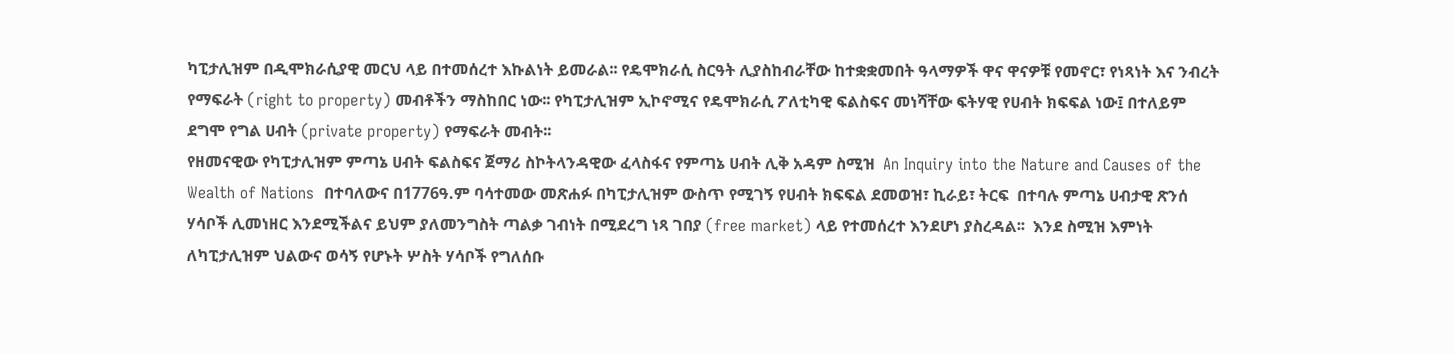ካፒታሊዝም በዲሞክራሲያዊ መርህ ላይ በተመሰረተ እኩልነት ይመራል፡፡ የዴሞክራሲ ስርዓት ሊያስከብራቸው ከተቋቋመበት ዓላማዎች ዋና ዋናዎቹ የመኖር፣ የነጻነት እና ንብረት የማፍራት (right to property) መብቶችን ማስከበር ነው፡፡ የካፒታሊዝም ኢኮኖሚና የዴሞክራሲ ፖለቲካዊ ፍልስፍና መነሻቸው ፍትሃዊ የሀብት ክፍፍል ነው፤ በተለይም ደግሞ የግል ሀብት (private property) የማፍራት መብት፡፡
የዘመናዊው የካፒታሊዝም ምጣኔ ሀብት ፍልስፍና ጀማሪ ስኮትላንዳዊው ፈላስፋና የምጣኔ ሀብት ሊቅ አዳም ስሚዝ  An Inquiry into the Nature and Causes of the Wealth of Nations  በተባለውና በ1776ዓ.ም ባሳተመው መጽሐፉ በካፒታሊዝም ውስጥ የሚገኝ የሀብት ክፍፍል ደመወዝ፣ ኪራይ፣ ትርፍ  በተባሉ ምጣኔ ሀብታዊ ጽንሰ ሃሳቦች ሊመነዘር እንደሚችልና ይህም ያለመንግስት ጣልቃ ገብነት በሚደረግ ነጻ ገበያ (free market) ላይ የተመሰረተ እንደሆነ ያስረዳል፡፡  እንደ ስሚዝ እምነት ለካፒታሊዝም ህልውና ወሳኝ የሆኑት ሦስት ሃሳቦች የግለሰቡ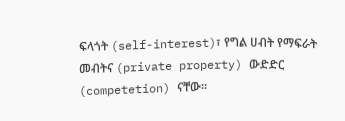ፍላጎት (self-interest)፣ የግል ሀብት የማፍራት መብትና (private property) ውድድር (competetion) ናቸው፡፡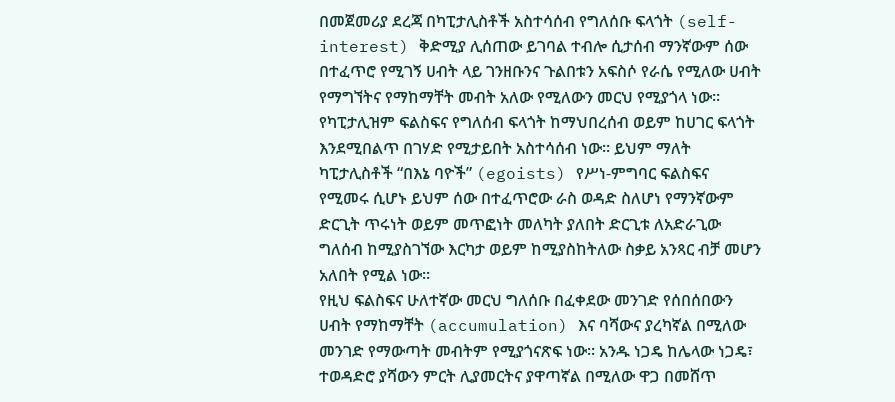በመጀመሪያ ደረጃ በካፒታሊስቶች አስተሳሰብ የግለሰቡ ፍላጎት (self-interest) ቅድሚያ ሊሰጠው ይገባል ተብሎ ሲታሰብ ማንኛውም ሰው በተፈጥሮ የሚገኝ ሀብት ላይ ገንዘቡንና ጉልበቱን አፍስሶ የራሴ የሚለው ሀብት የማግኘትና የማከማቸት መብት አለው የሚለውን መርህ የሚያጎላ ነው፡፡ የካፒታሊዝም ፍልስፍና የግለሰብ ፍላጎት ከማህበረሰብ ወይም ከሀገር ፍላጎት እንደሚበልጥ በገሃድ የሚታይበት አስተሳሰብ ነው፡፡ ይህም ማለት ካፒታሊስቶች “በእኔ ባዮች” (egoists) የሥነ-ምግባር ፍልስፍና የሚመሩ ሲሆኑ ይህም ሰው በተፈጥሮው ራስ ወዳድ ስለሆነ የማንኛውም ድርጊት ጥሩነት ወይም መጥፎነት መለካት ያለበት ድርጊቱ ለአድራጊው ግለሰብ ከሚያስገኘው እርካታ ወይም ከሚያስከትለው ስቃይ አንጻር ብቻ መሆን አለበት የሚል ነው፡፡
የዚህ ፍልስፍና ሁለተኛው መርህ ግለሰቡ በፈቀደው መንገድ የሰበሰበውን ሀብት የማከማቸት (accumulation) እና ባሻውና ያረካኛል በሚለው መንገድ የማውጣት መብትም የሚያጎናጽፍ ነው፡፡ አንዱ ነጋዴ ከሌላው ነጋዴ፣ ተወዳድሮ ያሻውን ምርት ሊያመርትና ያዋጣኛል በሚለው ዋጋ በመሸጥ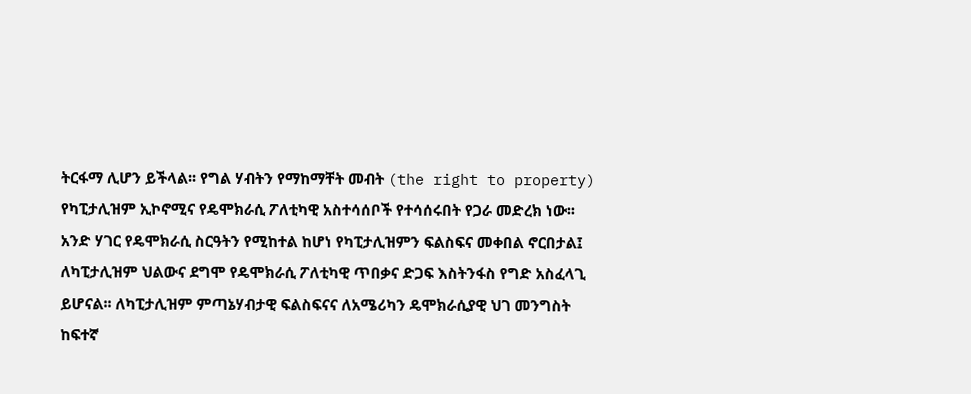ትርፋማ ሊሆን ይችላል፡፡ የግል ሃብትን የማከማቸት መብት (the right to property) የካፒታሊዝም ኢኮኖሚና የዴሞክራሲ ፖለቲካዊ አስተሳሰቦች የተሳሰሩበት የጋራ መድረክ ነው፡፡ አንድ ሃገር የዴሞክራሲ ስርዓትን የሚከተል ከሆነ የካፒታሊዝምን ፍልስፍና መቀበል ኖርበታል፤ ለካፒታሊዝም ህልውና ደግሞ የዴሞክራሲ ፖለቲካዊ ጥበቃና ድጋፍ እስትንፋስ የግድ አስፈላጊ ይሆናል፡፡ ለካፒታሊዝም ምጣኔሃብታዊ ፍልስፍናና ለአሜሪካን ዴሞክራሲያዊ ህገ መንግስት ከፍተኛ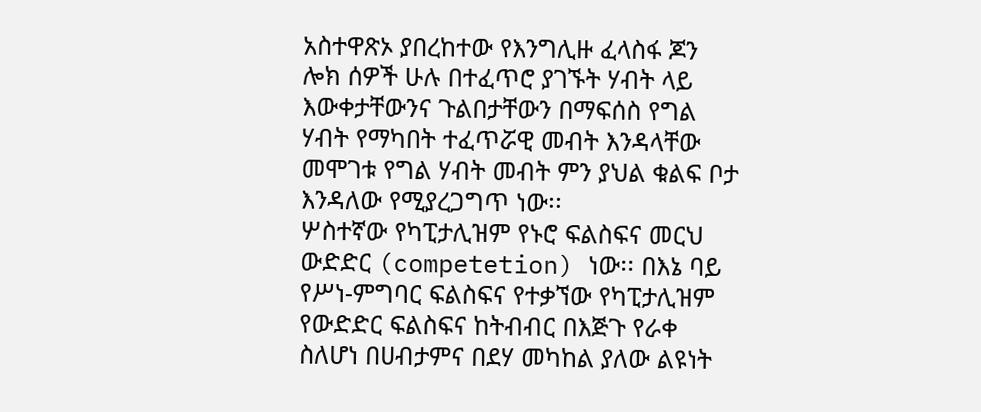አስተዋጽኦ ያበረከተው የእንግሊዙ ፈላስፋ ጆን ሎክ ሰዎች ሁሉ በተፈጥሮ ያገኙት ሃብት ላይ እውቀታቸውንና ጉልበታቸውን በማፍሰስ የግል ሃብት የማካበት ተፈጥሯዊ መብት እንዳላቸው መሞገቱ የግል ሃብት መብት ምን ያህል ቁልፍ ቦታ እንዳለው የሚያረጋግጥ ነው፡፡
ሦስተኛው የካፒታሊዝም የኑሮ ፍልስፍና መርህ ውድድር (competetion) ነው፡፡ በእኔ ባይ የሥነ-ምግባር ፍልስፍና የተቃኘው የካፒታሊዝም የውድድር ፍልስፍና ከትብብር በእጅጉ የራቀ ስለሆነ በሀብታምና በደሃ መካከል ያለው ልዩነት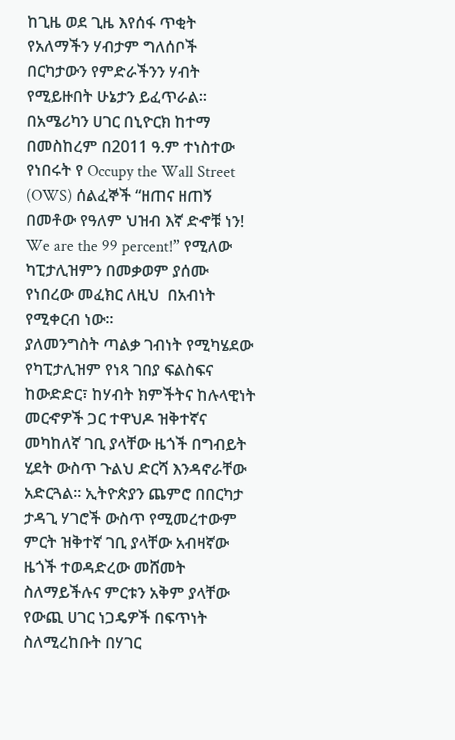ከጊዜ ወደ ጊዜ እየሰፋ ጥቂት የአለማችን ሃብታም ግለሰቦች በርካታውን የምድራችንን ሃብት የሚይዙበት ሁኔታን ይፈጥራል፡፡ በአሜሪካን ሀገር በኒዮርክ ከተማ በመስከረም በ2011 ዓ.ም ተነስተው የነበሩት የ Occupy the Wall Street (OWS) ሰልፈኞች “ዘጠና ዘጠኝ በመቶው የዓለም ህዝብ እኛ ድኆቹ ነን! We are the 99 percent!” የሚለው ካፒታሊዝምን በመቃወም ያሰሙ የነበረው መፈክር ለዚህ  በአብነት የሚቀርብ ነው፡፡
ያለመንግስት ጣልቃ ገብነት የሚካሄደው የካፒታሊዝም የነጻ ገበያ ፍልስፍና ከውድድር፣ ከሃብት ክምችትና ከሉላዊነት መርኆዎች ጋር ተዋህዶ ዝቅተኛና መካከለኛ ገቢ ያላቸው ዜጎች በግብይት ሂደት ውስጥ ጉልህ ድርሻ እንዳኖራቸው አድርጓል፡፡ ኢትዮጵያን ጨምሮ በበርካታ ታዳጊ ሃገሮች ውስጥ የሚመረተውም ምርት ዝቅተኛ ገቢ ያላቸው አብዛኛው ዜጎች ተወዳድረው መሸመት ስለማይችሉና ምርቱን አቅም ያላቸው የውጪ ሀገር ነጋዴዎች በፍጥነት ስለሚረከቡት በሃገር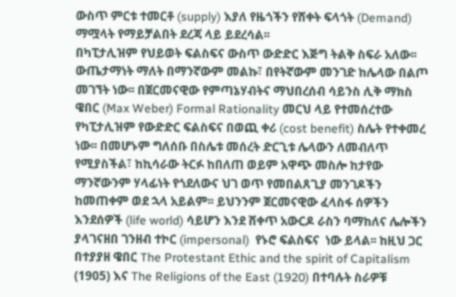ውስጥ ምርቱ ተመርቶ (supply) እያለ የዜጎችን የሸቀት ፍላጎት (Demand) ማሟላት የማይቻልበት ደረጃ ላይ ይደረሳል፡፡
በካፒታሊዝም የህይወት ፍልስፍና ውስጥ ውድድር እጅግ ትልቅ ስፍራ አለው፡፡ ውጤታማነት ማለት በማንኛውም መልኩ፣ በየትኛውም መንገድ ከሌላው በልጦ መገኘት ነው፡፡ በጀርመናዊው የምጣኔሃብትና ማህበረሰብ ሳይንስ ሊቅ ማክስ ዌበር (Max Weber) Formal Rationality መርህ ላይ የተመሰረተው የካፒታሊዝም የውድድር ፍልስፍና በወጪ ቀሪ (cost benefit) ስሌት የተቀመረ ነው፡፡ በመሆኑም ግለሰቡ በስሌቱ መሰረት ድርጊቱ ሌላውን ለመብለጥ የሚያስችል፣ ከኪሳራው ትርፉ ከበለጠ ወይም አዋጭ መስሎ ከታየው ማንኛውንም ሃላፊነት የጎደለውና ህገ ወጥ የመበልጸጊያ መንገዶችን ከመጠቀም ወደ ኋላ አይልም፡፡ ይህንንም ጀርመናዊው ፈላስፋ ሰዎችን እንደሰዎች (life world) ሳይሆን እንደ ሸቀጥ አውርዶ ራስን ባማከለና ሌሎችን ያላገናዘበ ገንዘብ ተኮር (impersonal)  የኑሮ ፍልስፍና  ነው ይላል፡፡ ከዚህ ጋር በተያያዘ ዌበር The Protestant Ethic and the spirit of Capitalism (1905) እና The Religions of the East (1920) በተባሉት ስራዎቹ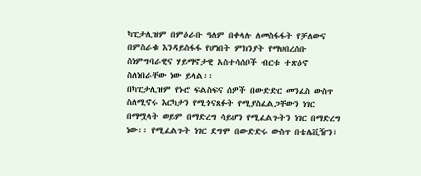ካፒታሊዝም በምዕራቡ ዓለም በቀላሉ ለመስፋፋት የቻለውና በምስራቁ እንዳይስፋፋ የሆነበት ምክንያት የማህበረሰቡ ስነምግባራዊና ሃይማኖታዊ አስተሳሰቦች ብርቱ ተጽዕኖ ስለነበራቸው ነው ይላል፡፡
በካፒታሊዝም የኑሮ ፍልስፍና ሰዎች በውድድር መንፈስ ውስጥ ስለሚኖሩ እርካታን የሚጎናጸፉት የሚያስፈልጋቸውን ነገር በማሟላት ወይም በማድረግ ሳይሆን የሚፈልጉትን ነገር በማድረግ ነው፡፡ የሚፈልጉት ነገር ደግሞ በውድድሩ ውስጥ በቴሌቪዥን፣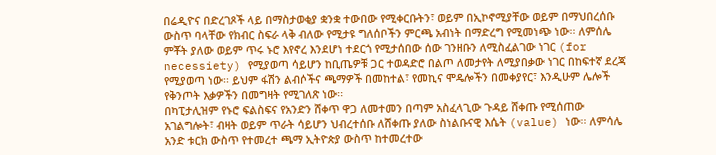በሬዲዮና በድረገጾች ላይ በማስታወቂያ ቋንቋ ተውበው የሚቀርቡትን፣ ወይም በኢኮኖሚያቸው ወይም በማህበረሰቡ ውስጥ ባላቸው የክብር ስፍራ ላቅ ብለው የሚታዩ ግለሰቦችን ምርጫ አብነት በማድረግ የሚመነጭ ነው፡፡ ለምሰሌ ምቾት ያለው ወይም ጥሩ ኑሮ እየኖረ እንደሆነ ተደርጎ የሚታሰበው ሰው ገንዘቡን ለሚስፈልገው ነገር (for necessiety) የሚያወጣ ሳይሆን ከቢጤዎቹ ጋር ተወዳድሮ በልጦ ለመታየት ለሚያበቃው ነገር በከፍተኛ ደረጃ የሚያወጣ ነው፡፡ ይህም ፋሽን ልብሶችና ጫማዎች በመከተል፣ የመኪና ሞዴሎችን በመቀያየር፣ እንዲሁም ሌሎች የቅንጦት እቃዎችን በመግዛት የሚገለጽ ነው፡፡
በካፒታሊዝም የኑሮ ፍልስፍና የአንድን ሸቀጥ ዋጋ ለመተመን በጣም አስፈላጊው ጉዳይ ሸቀጡ የሚሰጠው አገልግሎት፣ ብዛት ወይም ጥራት ሳይሆን ህብረተሰቡ ለሸቀጡ ያለው ስነልቡናዊ እሴት (value) ነው፡፡ ለምሳሌ አንድ ቱርክ ውስጥ የተመረተ ጫማ ኢትዮጵያ ውስጥ ከተመረተው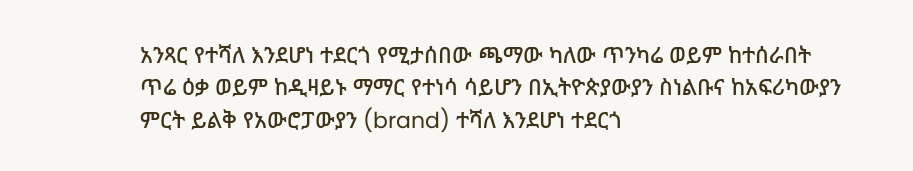አንጻር የተሻለ እንደሆነ ተደርጎ የሚታሰበው ጫማው ካለው ጥንካሬ ወይም ከተሰራበት ጥሬ ዕቃ ወይም ከዲዛይኑ ማማር የተነሳ ሳይሆን በኢትዮጵያውያን ስነልቡና ከአፍሪካውያን ምርት ይልቅ የአውሮፓውያን (brand) ተሻለ እንደሆነ ተደርጎ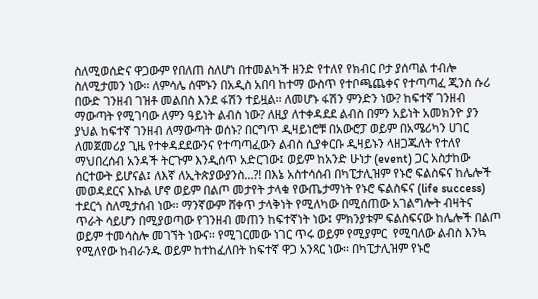ስለሚወሰድና ዋጋውም የበለጠ ስለሆነ በተመልካች ዘንድ የተለየ የክብር ቦታ ያሰጣል ተብሎ ስለሚታመን ነው፡፡ ለምሳሌ ሰሞኑን በአዲስ አበባ ከተማ ውስጥ የተቦጫጨቀና የተጣጣፈ ጂንስ ሱሪ በውድ ገንዘብ ገዝቶ መልበስ እንደ ፋሽን ተይዟል፡፡ ለመሆኑ ፋሽን ምንድን ነው? ከፍተኛ ገንዘብ ማውጣት የሚገባው ለምን ዓይነት ልብስ ነው? ለዚያ ለተቀዳደደ ልብስ በምን አይነት አመክንዮ ያን ያህል ከፍተኛ ገንዘብ ለማውጣት ወሰኑ? በርግጥ ዲዛይነሮቹ በአውሮፓ ወይም በአሜሪካን ሀገር ለመጀመሪያ ጊዜ የተቀዳደደውንና የተጣጣፈውን ልብስ ሲያቀርቡ ዲዛይኑን ላዘጋጁለት የተለየ ማህበረሰብ አንዳች ትርጉም እንዲሰጥ አድርገው፤ ወይም ከአንድ ሁነታ (event) ጋር አስታከው ሰርተውት ይሆናል፤ ለእኛ ለኢትጵያውያንስ…?! በእኔ አስተሳሰብ በካፒታሊዝም የኑሮ ፍልስፍና ከሌሎች መወዳደርና እኩል ሆኖ ወይም በልጦ መታየት ታላቁ የውጤታማነት የኑሮ ፍልስፍና (life success) ተደርጎ ስለሚታሰብ ነው፡፡ ማንኛውም ሸቀጥ ታላቅነት የሚለካው በሚሰጠው አገልግሎት ብዛትና ጥራት ሳይሆን በሚያወጣው የገንዘብ መጠን ከፍተኛነት ነው፤ ምክንያቱም ፍልስፍናው ከሌሎች በልጦ ወይም ተመሳስሎ መገኘት ነውና፡፡ የሚገርመው ነገር ጥሩ ወይም የሚያምር  የሚባለው ልብስ እንኳ የሚለየው ከብራንዱ ወይም ከተከፈለበት ከፍተኛ ዋጋ አንጻር ነው፡፡ በካፒታሊዝም የኑሮ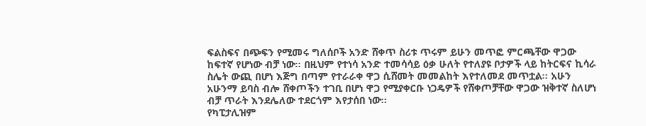ፍልስፍና በጭፍን የሚመሩ ግለሰቦች አንድ ሸቀጥ ስሪቱ ጥሩም ይሁን መጥፎ ምርጫቸው ዋጋው ከፍተኛ የሆነው ብቻ ነው፡፡ በዚህም የተነሳ አንድ ተመሳሳይ ዕቃ ሁለት የተለያዩ ቦታዎች ላይ ከትርፍና ኪሳራ ስሌት ውጪ በሆነ እጅግ በጣም የተራራቀ ዋጋ ሲሸመት መመልከት እየተለመደ መጥቷል፡፡ አሁን አሁንማ ይባስ ብሎ ሸቀጦችን ተገቢ በሆነ ዋጋ የሚያቀርቡ ነጋዴዎች የሸቀጦቻቸው ዋጋው ዝቅተኛ ስለሆነ ብቻ ጥራት እንደሌለው ተደርጎም እየታሰበ ነው፡፡
የካፒታሊዝም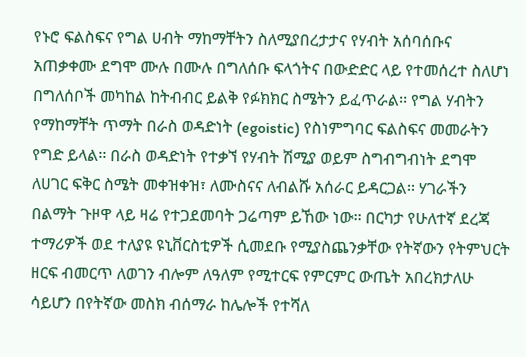የኑሮ ፍልስፍና የግል ሀብት ማከማቸትን ስለሚያበረታታና የሃብት አሰባሰቡና አጠቃቀሙ ደግሞ ሙሉ በሙሉ በግለሰቡ ፍላጎትና በውድድር ላይ የተመሰረተ ስለሆነ በግለሰቦች መካከል ከትብብር ይልቅ የፉክክር ስሜትን ይፈጥራል፡፡ የግል ሃብትን የማከማቸት ጥማት በራስ ወዳድነት (egoistic) የስነምግባር ፍልስፍና መመራትን የግድ ይላል፡፡ በራስ ወዳድነት የተቃኘ የሃብት ሽሚያ ወይም ስግብግብነት ደግሞ ለሀገር ፍቅር ስሜት መቀዝቀዝ፣ ለሙስናና ለብልሹ አሰራር ይዳርጋል፡፡ ሃገራችን በልማት ጉዞዋ ላይ ዛሬ የተጋደመባት ጋሬጣም ይኸው ነው፡፡ በርካታ የሁለተኛ ደረጃ ተማሪዎች ወደ ተለያዩ ዩኒቨርስቲዎች ሲመደቡ የሚያስጨንቃቸው የትኛውን የትምህርት ዘርፍ ብመርጥ ለወገን ብሎም ለዓለም የሚተርፍ የምርምር ውጤት አበረክታለሁ ሳይሆን በየትኛው መስክ ብሰማራ ከሌሎች የተሻለ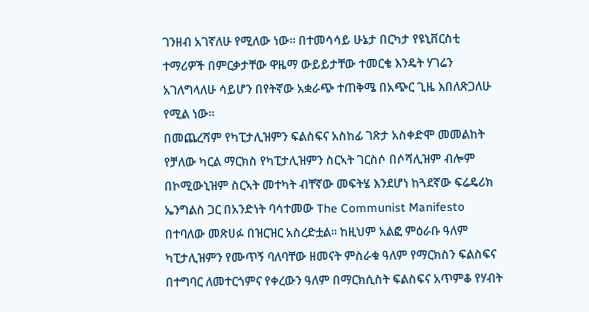ገንዘብ አገኛለሁ የሚለው ነው፡፡ በተመሳሳይ ሁኔታ በርካታ የዩኒቨርስቲ ተማሪዎች በምርቃታቸው ዋዜማ ውይይታቸው ተመርቄ እንዴት ሃገሬን አገለግላለሁ ሳይሆን በየትኛው አቋራጭ ተጠቅሜ በአጭር ጊዜ እበለጽጋለሁ የሚል ነው፡፡
በመጨረሻም የካፒታሊዝምን ፍልስፍና አስከፊ ገጽታ አስቀድሞ መመልከት የቻለው ካርል ማርክስ የካፒታሊዝምን ስርኣት ገርስሶ በሶሻሊዝም ብሎም በኮሚውኒዝም ስርኣት መተካት ብቸኛው መፍትሄ እንደሆነ ከጓደኛው ፍሬዴሪክ ኤንግልስ ጋር በአንድነት ባሳተመው The Communist Manifesto በተባለው መጽሀፉ በዝርዝር አስረድቷል፡፡ ከዚህም አልፎ ምዕራቡ ዓለም ካፒታሊዝምን የሙጥኝ ባለባቸው ዘመናት ምስራቁ ዓለም የማርክስን ፍልስፍና በተግባር ለመተርጎምና የቀረውን ዓለም በማርክሲስት ፍልስፍና አጥምቆ የሃብት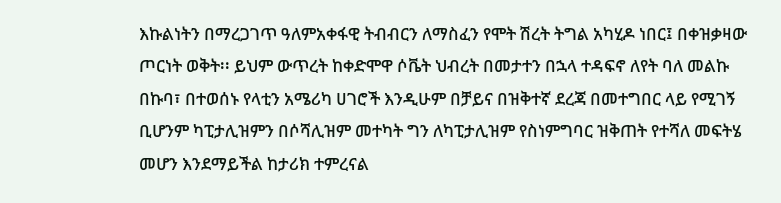እኩልነትን በማረጋገጥ ዓለምአቀፋዊ ትብብርን ለማስፈን የሞት ሽረት ትግል አካሂዶ ነበር፤ በቀዝቃዛው ጦርነት ወቅት፡፡ ይህም ውጥረት ከቀድሞዋ ሶቬት ህብረት በመታተን በኋላ ተዳፍኖ ለየት ባለ መልኩ በኩባ፣ በተወሰኑ የላቲን አሜሪካ ሀገሮች እንዲሁም በቻይና በዝቅተኛ ደረጃ በመተግበር ላይ የሚገኝ ቢሆንም ካፒታሊዝምን በሶሻሊዝም መተካት ግን ለካፒታሊዝም የስነምግባር ዝቅጠት የተሻለ መፍትሄ መሆን እንደማይችል ከታሪክ ተምረናል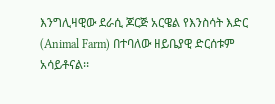እንግሊዛዊው ደራሲ ጆርጅ አርዌል የእንስሳት እድር (Animal Farm) በተባለው ዘይቤያዊ ድርሰቱም አሳይቶናል፡፡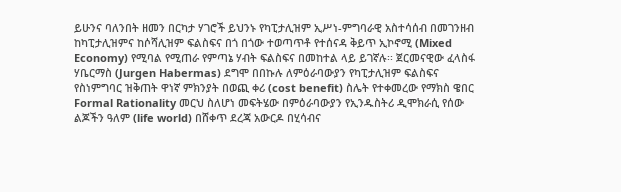ይሁንና ባለንበት ዘመን በርካታ ሃገሮች ይህንኑ የካፒታሊዝም ኢሥነ-ምግባራዊ አስተሳሰብ በመገንዘብ ከካፒታሊዝምና ከሶሻሊዝም ፍልስፍና በጎ በጎው ተወጣጥቶ የተሰናዳ ቅይጥ ኢኮኖሚ (Mixed Economy) የሚባል የሚጠራ የምጣኔ ሃብት ፍልስፍና በመከተል ላይ ይገኛሉ፡፡ ጀርመናዊው ፈላስፋ ሃቤርማስ (Jurgen Habermas) ደግሞ በበኩሉ ለምዕራባውያን የካፒታሊዝም ፍልስፍና የስነምግባር ዝቅጠት ዋነኛ ምክንያት በወጪ ቀሪ (cost benefit) ስሌት የተቀመረው የማክስ ዌበር Formal Rationality መርህ ስለሆነ መፍትሄው በምዕራባውያን የኢንዱስትሪ ዲሞክራሲ የሰው ልጆችን ዓለም (life world) በሸቀጥ ደረጃ አውርዶ በሂሳብና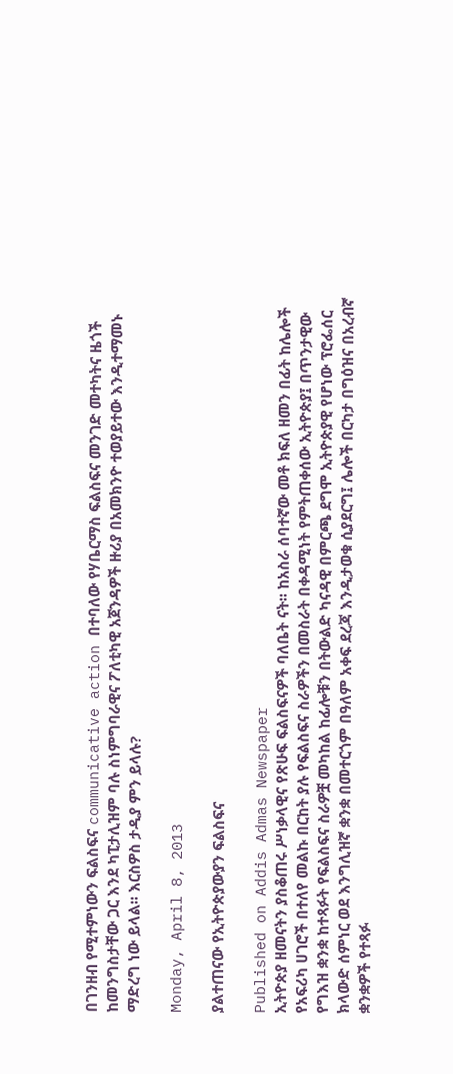በገንዘብ የሚተምነውን ፍልስፍና communicative action በተባለው የሃቤርማስ ፍልስፍና መንገድ መተካትና ዜጎች ከመንግስታቸው ጋር እንደ ካፒታሊዝም ባሉ ስነምግባራዊና ፖለቲካዊ አጀንዳዎች ዙሪያ በአመክንዮ ተወያይተው እንዲተማመኑ ማድረግ ነው ይላል፡፡ እርስዎስ ታዲያ ምን ይላሉ?

Monday, April 8, 2013

ያልተጠናው የኢትዮጵያውያን ፍልስፍና

Published on Addis Admas Newspaper
ኢትዮጵያ ዘመናትን ያስቆጠሩ ሥነቃላዊና የጽሁፍ ፍልስፍናዎች ባለቤት ናት፡፡ ከአስራ ሰባተኛው መቶ ክፍለ ዘመን በፊት ከሌሎች የአፍሪካ ሀገሮች በተለየ መልኩ በርከት ያሉ የፍልስፍና ስራዎችን በመስራት በቀዳሚነት የምትጠቀሰው ኢትዮጵያ፤ በጥንታዊው የግእዝ ቋንቋ ከተጻፉት የፍልስፍና ስራዎቿ መካከል ከፊሎቹን በትውልድ ካናዳዊ በምርጫ ደግሞ ኢትዮጵያዊ የሆነው ፕሮፌሰር ክላውድ ሰምነር ወደ እንግሊዝኛ ቋንቋ በመተርጎም በዓለም አቀፍ ደረጃ እንዲታወቁ ሲያደርግ፤ ሌሎች በርካታ በግዕዝና በአረብኛ ቋንቋዎች የተጻፉ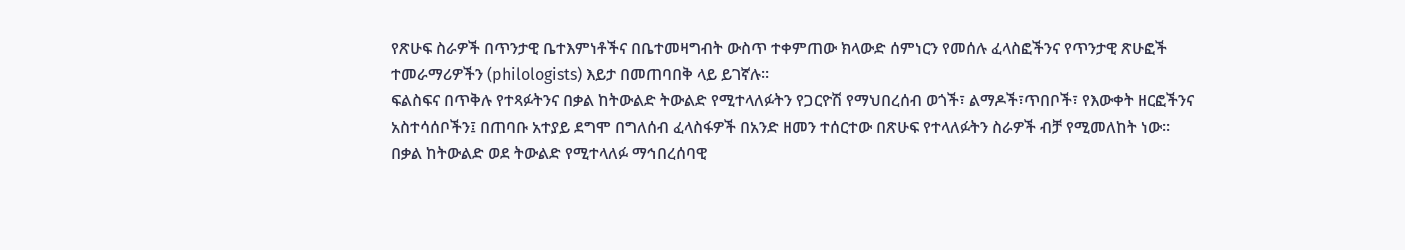የጽሁፍ ስራዎች በጥንታዊ ቤተእምነቶችና በቤተመዛግብት ውስጥ ተቀምጠው ክላውድ ሰምነርን የመሰሉ ፈላስፎችንና የጥንታዊ ጽሁፎች ተመራማሪዎችን (philologists) እይታ በመጠባበቅ ላይ ይገኛሉ፡፡
ፍልስፍና በጥቅሉ የተጻፉትንና በቃል ከትውልድ ትውልድ የሚተላለፉትን የጋርዮሽ የማህበረሰብ ወጎች፣ ልማዶች፣ጥበቦች፣ የእውቀት ዘርፎችንና አስተሳሰቦችን፤ በጠባቡ አተያይ ደግሞ በግለሰብ ፈላስፋዎች በአንድ ዘመን ተሰርተው በጽሁፍ የተላለፉትን ስራዎች ብቻ የሚመለከት ነው፡፡ በቃል ከትውልድ ወደ ትውልድ የሚተላለፉ ማኅበረሰባዊ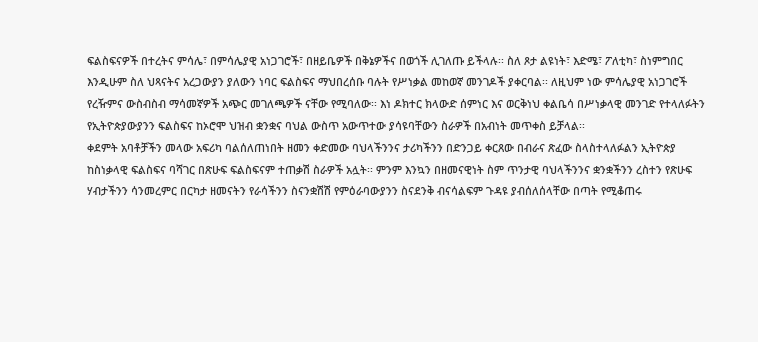ፍልስፍናዎች በተረትና ምሳሌ፣ በምሳሌያዊ አነጋገሮች፣ በዘይቤዎች በቅኔዎችና በወጎች ሊገለጡ ይችላሉ፡፡ ስለ ጾታ ልዩነት፣ እድሜ፣ ፖለቲካ፣ ስነምግበር እንዲሁም ስለ ህጻናትና አረጋውያን ያለውን ነባር ፍልስፍና ማህበረሰቡ ባሉት የሥነቃል መከወኛ መንገዶች ያቀርባል፡፡ ለዚህም ነው ምሳሌያዊ አነጋገሮች የረዥምና ውስብስብ ማሳመኛዎች አጭር መገለጫዎች ናቸው የሚባለው፡፡ እነ ዶክተር ክላውድ ሰምነር እና ወርቅነህ ቀልቤሳ በሥነቃላዊ መንገድ የተላለፉትን የኢትዮጵያውያንን ፍልስፍና ከኦሮሞ ህዝብ ቋንቋና ባህል ውስጥ አውጥተው ያሳዩባቸውን ስራዎች በአብነት መጥቀስ ይቻላል፡፡
ቀደምት አባቶቻችን መላው አፍሪካ ባልሰለጠነበት ዘመን ቀድመው ባህላችንንና ታሪካችንን በድንጋይ ቀርጸው በብራና ጽፈው ስላስተላለፉልን ኢትዮጵያ ከስነቃላዊ ፍልስፍና ባሻገር በጽሁፍ ፍልስፍናም ተጠቃሽ ስራዎች አሏት፡፡ ምንም እንኳን በዘመናዊነት ስም ጥንታዊ ባህላችንንና ቋንቋችንን ረስተን የጽሁፍ ሃብታችንን ሳንመረምር በርካታ ዘመናትን የራሳችንን ስናንቋሽሽ የምዕራባውያንን ስናደንቅ ብናሳልፍም ጉዳዩ ያብሰለሰላቸው በጣት የሚቆጠሩ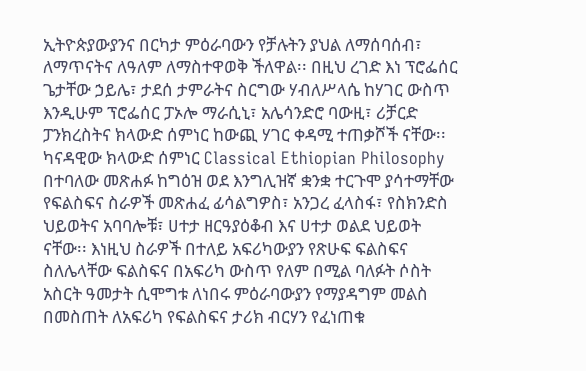ኢትዮጵያውያንና በርካታ ምዕራባውን የቻሉትን ያህል ለማሰባሰብ፣ ለማጥናትና ለዓለም ለማስተዋወቅ ችለዋል፡፡ በዚህ ረገድ እነ ፕሮፌሰር ጌታቸው ኃይሌ፣ ታደሰ ታምራትና ስርግው ሃብለሥላሴ ከሃገር ውስጥ እንዲሁም ፕሮፌሰር ፓኦሎ ማራሲኒ፣ አሌሳንድሮ ባውዚ፣ ሪቻርድ ፓንክረስትና ክላውድ ሰምነር ከውጪ ሃገር ቀዳሚ ተጠቃሾች ናቸው፡፡
ካናዳዊው ክላውድ ሰምነር Classical Ethiopian Philosophy በተባለው መጽሐፉ ከግዕዝ ወደ እንግሊዝኛ ቋንቋ ተርጉሞ ያሳተማቸው የፍልስፍና ስራዎች መጽሐፈ ፊሳልግዎስ፣ አንጋረ ፈላስፋ፣ የስክንድስ ህይወትና አባባሎቹ፣ ሀተታ ዘርዓያዕቆብ እና ሀተታ ወልደ ህይወት   ናቸው፡፡ እነዚህ ስራዎች በተለይ አፍሪካውያን የጽሁፍ ፍልስፍና ስለሌላቸው ፍልስፍና በአፍሪካ ውስጥ የለም በሚል ባለፉት ሶስት አስርት ዓመታት ሲሞግቱ ለነበሩ ምዕራባውያን የማያዳግም መልስ በመስጠት ለአፍሪካ የፍልስፍና ታሪክ ብርሃን የፈነጠቁ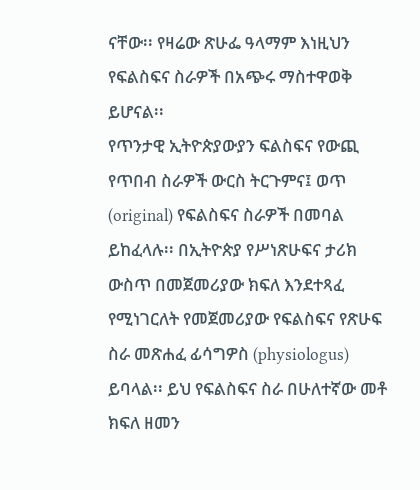ናቸው፡፡ የዛሬው ጽሁፌ ዓላማም እነዚህን የፍልስፍና ስራዎች በአጭሩ ማስተዋወቅ ይሆናል፡፡
የጥንታዊ ኢትዮጵያውያን ፍልስፍና የውጪ የጥበብ ስራዎች ውርስ ትርጉምና፤ ወጥ (original) የፍልስፍና ስራዎች በመባል ይከፈላሉ፡፡ በኢትዮጵያ የሥነጽሁፍና ታሪክ ውስጥ በመጀመሪያው ክፍለ እንደተጻፈ የሚነገርለት የመጀመሪያው የፍልስፍና የጽሁፍ ስራ መጽሐፈ ፊሳግዎስ (physiologus) ይባላል፡፡ ይህ የፍልስፍና ስራ በሁለተኛው መቶ ክፍለ ዘመን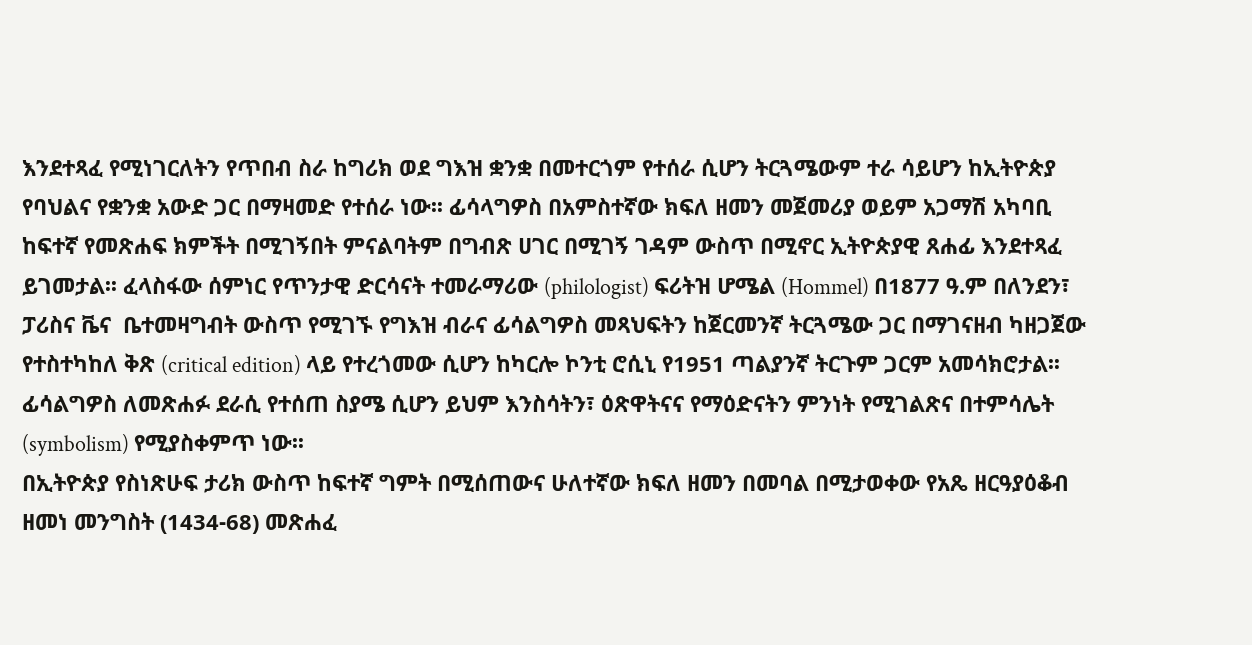እንደተጻፈ የሚነገርለትን የጥበብ ስራ ከግሪክ ወደ ግእዝ ቋንቋ በመተርጎም የተሰራ ሲሆን ትርጓሜውም ተራ ሳይሆን ከኢትዮጵያ የባህልና የቋንቋ አውድ ጋር በማዛመድ የተሰራ ነው፡፡ ፊሳላግዎስ በአምስተኛው ክፍለ ዘመን መጀመሪያ ወይም አጋማሽ አካባቢ ከፍተኛ የመጽሐፍ ክምችት በሚገኝበት ምናልባትም በግብጽ ሀገር በሚገኝ ገዳም ውስጥ በሚኖር ኢትዮጵያዊ ጸሐፊ እንደተጻፈ ይገመታል፡፡ ፈላስፋው ሰምነር የጥንታዊ ድርሳናት ተመራማሪው (philologist) ፍሪትዝ ሆሜል (Hommel) በ1877 ዓ.ም በለንደን፣ ፓሪስና ቬና  ቤተመዛግብት ውስጥ የሚገኙ የግእዝ ብራና ፊሳልግዎስ መጻህፍትን ከጀርመንኛ ትርጓሜው ጋር በማገናዘብ ካዘጋጀው የተስተካከለ ቅጽ (critical edition) ላይ የተረጎመው ሲሆን ከካርሎ ኮንቲ ሮሲኒ የ1951 ጣልያንኛ ትርጉም ጋርም አመሳክሮታል፡፡ ፊሳልግዎስ ለመጽሐፉ ደራሲ የተሰጠ ስያሜ ሲሆን ይህም እንስሳትን፣ ዕጽዋትናና የማዕድናትን ምንነት የሚገልጽና በተምሳሌት (symbolism) የሚያስቀምጥ ነው፡፡
በኢትዮጵያ የስነጽሁፍ ታሪክ ውስጥ ከፍተኛ ግምት በሚሰጠውና ሁለተኛው ክፍለ ዘመን በመባል በሚታወቀው የአጼ ዘርዓያዕቆብ ዘመነ መንግስት (1434-68) መጽሐፈ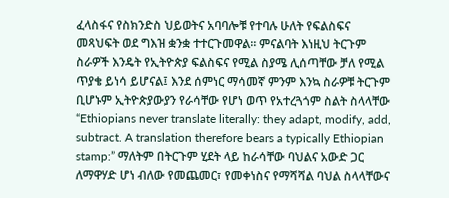ፈላስፋና የስክንድስ ህይወትና አባባሎቹ የተባሉ ሁለት የፍልስፍና መጻህፍት ወደ ግእዝ ቋንቋ ተተርጉመዋል፡፡ ምናልባት እነዚህ ትርጉም ስራዎች እንዴት የኢትዮጵያ ፍልስፍና የሚል ስያሜ ሊሰጣቸው ቻለ የሚል ጥያቄ ይነሳ ይሆናል፤ እንደ ሰምነር ማሳመኛ ምንም እንኳ ስራዎቹ ትርጉም ቢሆኑም ኢትዮጵያውያን የራሳቸው የሆነ ወጥ የአተረጓጎም ስልት ስላላቸው “Ethiopians never translate literally: they adapt, modify, add, subtract. A translation therefore bears a typically Ethiopian stamp:” ማለትም በትርጉም ሂደት ላይ ከራሳቸው ባህልና አውድ ጋር ለማዋሃድ ሆነ ብለው የመጨመር፣ የመቀነስና የማሻሻል ባህል ስላላቸውና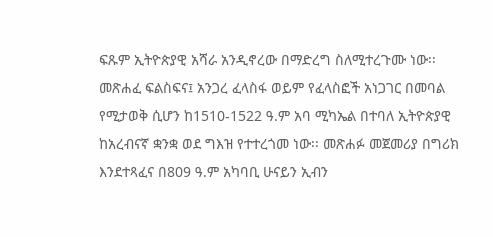ፍጹም ኢትዮጵያዊ አሻራ አንዲኖረው በማድረግ ስለሚተረጉሙ ነው፡፡
መጽሐፈ ፍልስፍና፤ አንጋረ ፈላስፋ ወይም የፈላስፎች አነጋገር በመባል የሚታወቅ ሲሆን ከ1510-1522 ዓ.ም አባ ሚካኤል በተባለ ኢትዮጵያዊ ከአረብናኛ ቋንቋ ወደ ግእዝ የተተረጎመ ነው፡፡ መጽሐፉ መጀመሪያ በግሪክ እንደተጻፈና በ809 ዓ.ም አካባቢ ሁናይን ኢብን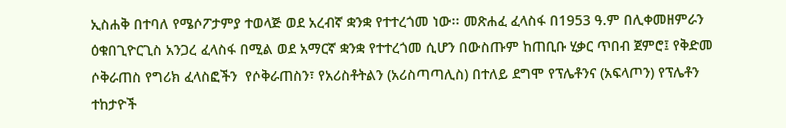ኢስሐቅ በተባለ የሜሶፖታምያ ተወላጅ ወደ አረብኛ ቋንቋ የተተረጎመ ነው፡፡ መጽሐፈ ፈላስፋ በ1953 ዓ.ም በሊቀመዘምራን ዕቁበጊዮርጊስ አንጋረ ፈላስፋ በሚል ወደ አማርኛ ቋንቋ የተተረጎመ ሲሆን በውስጡም ከጠቢቡ ሂቃር ጥበብ ጀምሮ፤ የቅድመ ሶቅራጠስ የግሪክ ፈላስፎችን  የሶቅራጠስን፣ የአሪስቶትልን (አሪስጣጣሊስ) በተለይ ደግሞ የፕሌቶንና (አፍላጦን) የፕሌቶን ተከታዮች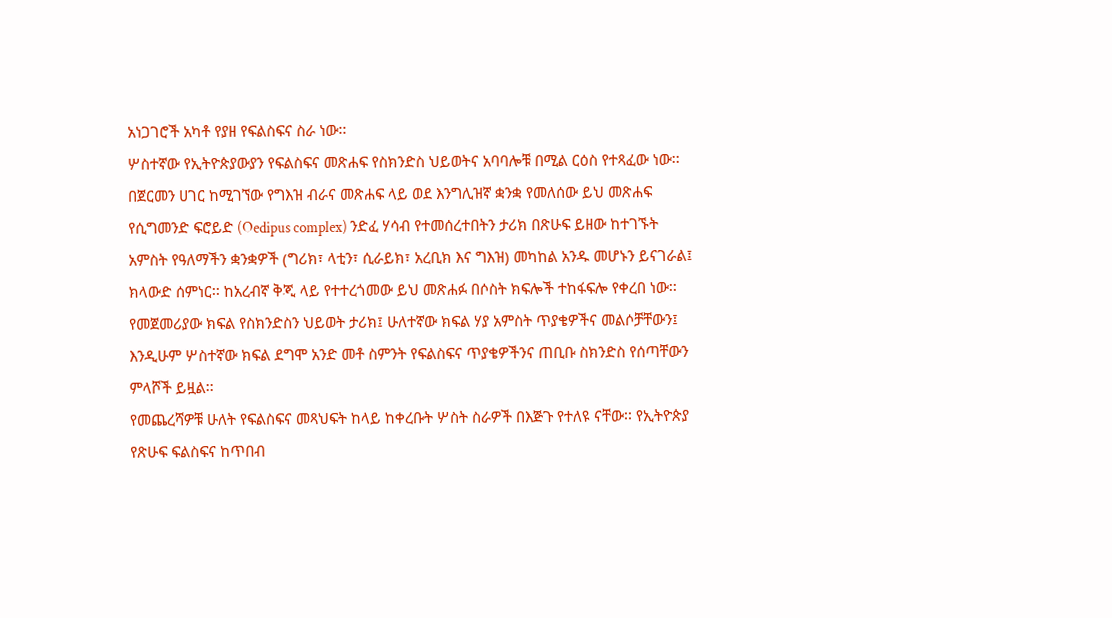አነጋገሮች አካቶ የያዘ የፍልስፍና ስራ ነው፡፡
ሦስተኛው የኢትዮጵያውያን የፍልስፍና መጽሐፍ የስክንድስ ህይወትና አባባሎቹ በሚል ርዕስ የተጻፈው ነው፡፡ በጀርመን ሀገር ከሚገኘው የግእዝ ብራና መጽሐፍ ላይ ወደ እንግሊዝኛ ቋንቋ የመለሰው ይህ መጽሐፍ የሲግመንድ ፍሮይድ (Oedipus complex) ንድፈ ሃሳብ የተመሰረተበትን ታሪክ በጽሁፍ ይዘው ከተገኙት አምስት የዓለማችን ቋንቋዎች (ግሪክ፣ ላቲን፣ ሲራይክ፣ አረቢክ እና ግእዝ) መካከል አንዱ መሆኑን ይናገራል፤ ክላውድ ሰምነር፡፡ ከአረብኛ ቅጂ ላይ የተተረጎመው ይህ መጽሐፉ በሶስት ክፍሎች ተከፋፍሎ የቀረበ ነው፡፡ የመጀመሪያው ክፍል የስክንድስን ህይወት ታሪክ፤ ሁለተኛው ክፍል ሃያ አምስት ጥያቄዎችና መልሶቻቸውን፤ እንዲሁም ሦስተኛው ክፍል ደግሞ አንድ መቶ ስምንት የፍልስፍና ጥያቄዎችንና ጠቢቡ ስክንድስ የሰጣቸውን ምላሾች ይዟል፡፡
የመጨረሻዎቹ ሁለት የፍልስፍና መጻህፍት ከላይ ከቀረቡት ሦስት ስራዎች በእጅጉ የተለዩ ናቸው፡፡ የኢትዮጵያ የጽሁፍ ፍልስፍና ከጥበብ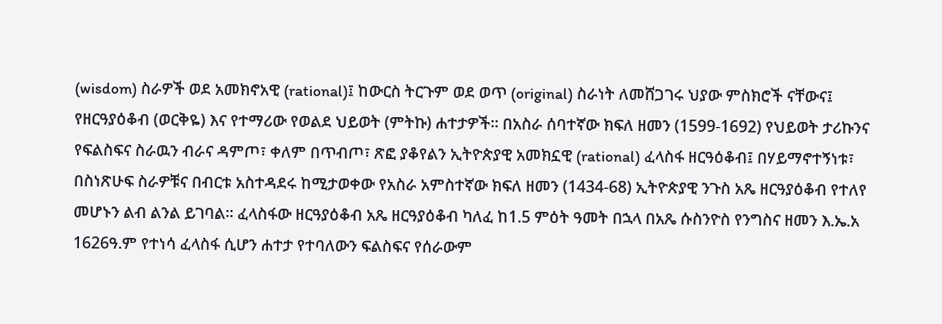(wisdom) ስራዎች ወደ አመክኖአዊ (rational)፤ ከውርስ ትርጉም ወደ ወጥ (original) ስራነት ለመሸጋገሩ ህያው ምስክሮች ናቸውና፤ የዘርዓያዕቆብ (ወርቅዬ) እና የተማሪው የወልደ ህይወት (ምትኩ) ሐተታዎች፡፡ በአስራ ሰባተኛው ክፍለ ዘመን (1599-1692) የህይወት ታሪኩንና የፍልስፍና ስራዉን ብራና ዳምጦ፣ ቀለም በጥብጦ፣ ጽፎ ያቆየልን ኢትዮጵያዊ አመክኗዊ (rational) ፈላስፋ ዘርዓዕቆብ፤ በሃይማኖተኝነቱ፣ በስነጽሁፍ ስራዎቹና በብርቱ አስተዳደሩ ከሚታወቀው የአስራ አምስተኛው ክፍለ ዘመን (1434-68) ኢትዮጵያዊ ንጉስ አጼ ዘርዓያዕቆብ የተለየ መሆኑን ልብ ልንል ይገባል፡፡ ፈላስፋው ዘርዓያዕቆብ አጼ ዘርዓያዕቆብ ካለፈ ከ1.5 ምዕት ዓመት በኋላ በአጼ ሱስንዮስ የንግስና ዘመን እ.ኤ.አ 1626ዓ.ም የተነሳ ፈላስፋ ሲሆን ሐተታ የተባለውን ፍልስፍና የሰራውም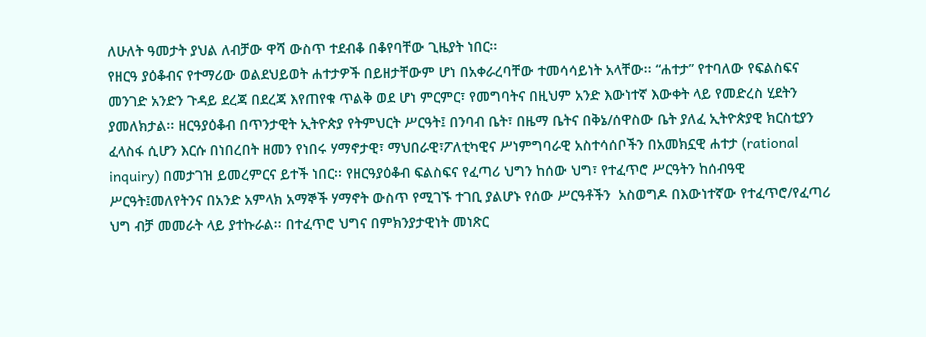ለሁለት ዓመታት ያህል ለብቻው ዋሻ ውስጥ ተደብቆ በቆየባቸው ጊዜያት ነበር፡፡
የዘርዓ ያዕቆብና የተማሪው ወልደህይወት ሐተታዎች በይዘታቸውም ሆነ በአቀራረባቸው ተመሳሳይነት አላቸው፡፡ “ሐተታ” የተባለው የፍልስፍና መንገድ አንድን ጉዳይ ደረጃ በደረጃ እየጠየቁ ጥልቅ ወደ ሆነ ምርምር፣ የመግባትና በዚህም አንድ እውነተኛ እውቀት ላይ የመድረስ ሂደትን ያመለክታል፡፡ ዘርዓያዕቆብ በጥንታዊት ኢትዮጵያ የትምህርት ሥርዓት፤ በንባብ ቤት፣ በዜማ ቤትና በቅኔ/ሰዋስው ቤት ያለፈ ኢትዮጵያዊ ክርስቲያን ፈላስፋ ሲሆን እርሱ በነበረበት ዘመን የነበሩ ሃማኖታዊ፣ ማህበራዊ፣ፖለቲካዊና ሥነምግባራዊ አስተሳሰቦችን በአመክኗዊ ሐተታ (rational inquiry) በመታገዝ ይመረምርና ይተች ነበር፡፡ የዘርዓያዕቆብ ፍልስፍና የፈጣሪ ህግን ከሰው ህግ፣ የተፈጥሮ ሥርዓትን ከሰብዓዊ ሥርዓት፤መለየትንና በአንድ አምላክ አማኞች ሃማኖት ውስጥ የሚገኙ ተገቢ ያልሆኑ የሰው ሥርዓቶችን  አስወግዶ በእውነተኛው የተፈጥሮ/የፈጣሪ ህግ ብቻ መመራት ላይ ያተኩራል፡፡ በተፈጥሮ ህግና በምክንያታዊነት መነጽር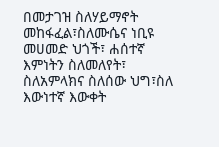በመታገዝ ስለሃይማኖት መከፋፈል፣ስለሙሴና ነቢዩ መሀመድ ህጎች፣ ሐሰተኛ እምነትን ስለመለየት፣ ስለአምላክና ስለሰው ህግ፣ስለ እውነተኛ እውቀት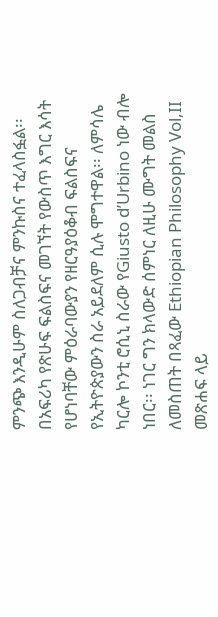ምንጭ እንዲሁም ስለጋብቻና ምንኩስና ተፈላስፏል፡፡
በአፍሪካ የጽሁፍ ፍልስፍና መገኘት የውስጥ እግር እሳት የሆነባቸው ምዕራባውያን የዘርዓያዕቆብ ፍልስፍና የኢትዮጵያውን ስራ አይደለም ሲሉ ሞግተዋል፡፡ ለምሳሌ ካርሎ ኮንቲ ሮሲኒ ስራው የGiusto d’Urbino ነው ብሎ ነበር፡፡ ነገር ግን ክላውድ ሰምነር ለዚሁ ሙግት መልስ ለመስጠት በጻፈው Ethiopian Philosophy Vol,II መጽሐፍ ላይ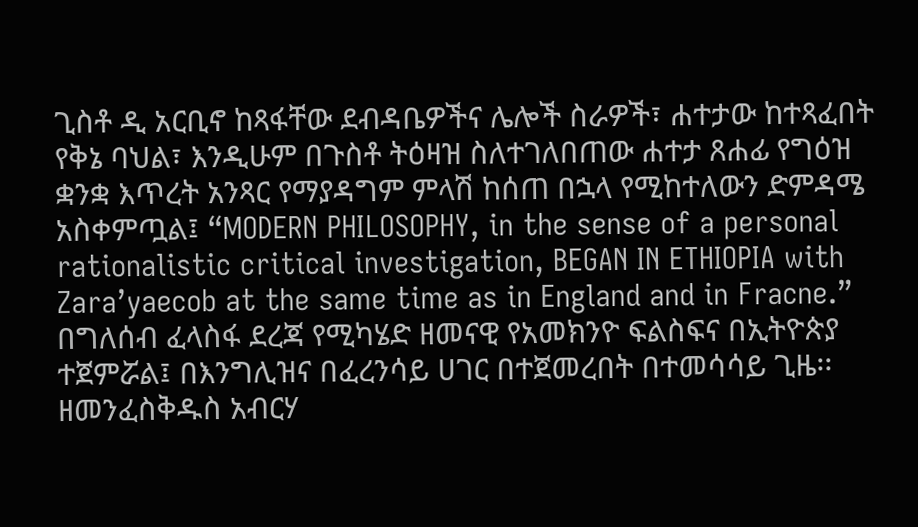ጊስቶ ዲ አርቢኖ ከጻፋቸው ደብዳቤዎችና ሌሎች ስራዎች፣ ሐተታው ከተጻፈበት የቅኔ ባህል፣ እንዲሁም በጉስቶ ትዕዛዝ ስለተገለበጠው ሐተታ ጸሐፊ የግዕዝ ቋንቋ እጥረት አንጻር የማያዳግም ምላሽ ከሰጠ በኋላ የሚከተለውን ድምዳሜ አስቀምጧል፤ “MODERN PHILOSOPHY, in the sense of a personal rationalistic critical investigation, BEGAN IN ETHIOPIA with Zara’yaecob at the same time as in England and in Fracne.” በግለሰብ ፈላስፋ ደረጃ የሚካሄድ ዘመናዊ የአመክንዮ ፍልስፍና በኢትዮጵያ ተጀምሯል፤ በእንግሊዝና በፈረንሳይ ሀገር በተጀመረበት በተመሳሳይ ጊዜ፡፡
ዘመንፈስቅዱስ አብርሃ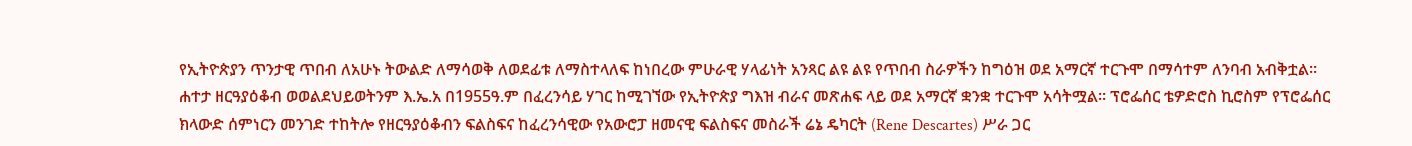የኢትዮጵያን ጥንታዊ ጥበብ ለአሁኑ ትውልድ ለማሳወቅ ለወደፊቱ ለማስተላለፍ ከነበረው ምሁራዊ ሃላፊነት አንጻር ልዩ ልዩ የጥበብ ስራዎችን ከግዕዝ ወደ አማርኛ ተርጉሞ በማሳተም ለንባብ አብቅቷል፡፡ ሐተታ ዘርዓያዕቆብ ወወልደህይወትንም እ.ኤ.አ በ1955ዓ.ም በፈረንሳይ ሃገር ከሚገኘው የኢትዮጵያ ግእዝ ብራና መጽሐፍ ላይ ወደ አማርኛ ቋንቋ ተርጉሞ አሳትሟል፡፡ ፕሮፌሰር ቴዎድሮስ ኪሮስም የፕሮፌሰር ክላውድ ሰምነርን መንገድ ተከትሎ የዘርዓያዕቆብን ፍልስፍና ከፈረንሳዊው የአውሮፓ ዘመናዊ ፍልስፍና መስራች ሬኔ ዴካርት (Rene Descartes) ሥራ ጋር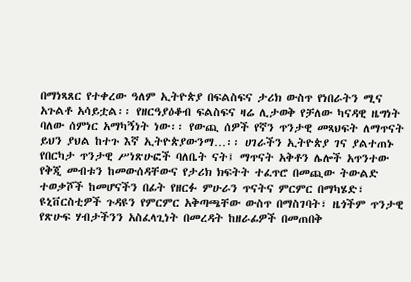በማነጻጸር የተቀረው ዓለም ኢትዮጵያ በፍልስፍና ታሪክ ውስጥ የነበራትን ሚና አጉልቶ አሳይቷል፡፡ የዘርዓያዕቆብ ፍልስፍና ዛሬ ሊታወቅ የቻለው ካናዳዊ ዜግነት ባለው ሰምነር አማካኝነት ነው፡፡ የውጪ ሰዎች የኛን ጥንታዊ መጻህፍት ለማጥናት ይህን ያህል ከተጉ እኛ ኢትዮጵያውንማ…፡፡ ሀገራችን ኢትዮጵያ ገና ያልተጠኑ የበርካታ ጥንታዊ ሥነጽሁፎች ባለቤት ናት፤ ማጥናት አቅቶን ሌሎች አጥንተው የቅጂ መብቱን ከመውሰዳቸውና የታሪክ ክፍትት ተፈጥሮ በመጪው ትውልድ ተወቃሾች ከመሆናችን በፊት የዘርፉ ምሁራን ጥናትና ምርምር በማካሄድ፣ ዩኒቨርስቲዎች ጉዳዩን የምርምር አቅጣጫቸው ውስጥ በማስገባት፣ ዜጎችም ጥንታዊ የጽሁፍ ሃብታችንን አስፈላጊነት በመረዳት ከዘራፊዎች በመጠበቅ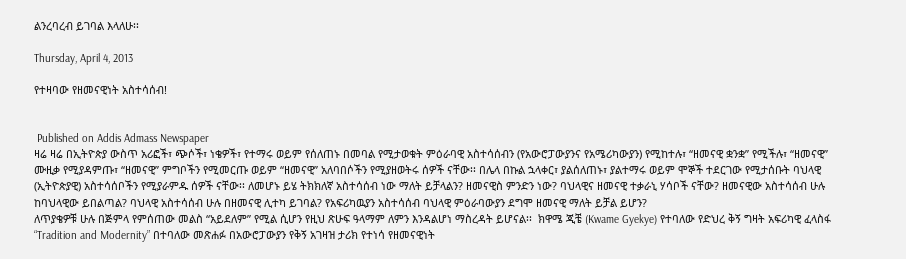ልንረባረብ ይገባል እላለሁ፡፡

Thursday, April 4, 2013

የተዛባው የዘመናዊነት አስተሳሰብ!


 Published on Addis Admass Newspaper
ዛሬ ዛሬ በኢትዮጵያ ውስጥ አሪፎች፣ ጭሶች፣ ነቄዎች፣ የተማሩ ወይም የሰለጠኑ በመባል የሚታወቁት ምዕራባዊ አስተሳሰብን (የአውሮፓውያንና የአሜሪካውያን) የሚከተሉ፣ “ዘመናዊ ቋንቋ” የሚችሉ፣ “ዘመናዊ” ሙዚቃ የሚያዳምጡ፣ “ዘመናዊ” ምግቦችን የሚመርጡ ወይም “ዘመናዊ” አለባበሶችን የሚያዘወትሩ ሰዎች ናቸው፡፡ በሌላ በኩል ኋላቀር፣ ያልሰለጠኑ፣ ያልተማሩ ወይም ሞኞች ተደርገው የሚታሰቡት ባህላዊ (ኢትዮጵያዊ) አስተሳሰቦችን የሚያራምዱ ሰዎች ናቸው፡፡ ለመሆኑ ይሄ ትክክለኛ አስተሳሰብ ነው ማለት ይቻላልን? ዘመናዊስ ምንድን ነው? ባህላዊና ዘመናዊ ተቃራኒ ሃሳቦች ናቸው? ዘመናዊው አስተሳሰብ ሁሉ ከባህላዊው ይበልጣል? ባህላዊ አስተሳሰብ ሁሉ በዘመናዊ ሊተካ ይገባል? የአፍሪካዉያን አስተሳሰብ ባህላዊ ምዕራባውያን ደግሞ ዘመናዊ ማለት ይቻል ይሆን?
ለጥያቄዎቹ ሁሉ በጅምላ የምሰጠው መልስ “አይደለም” የሚል ሲሆን የዚህ ጽሁፍ ዓላማም ለምን እንዳልሆነ ማስረዳት ይሆናል፡፡  ክዋሜ ጂቼ (Kwame Gyekye) የተባለው የድህረ ቅኝ ግዛት አፍሪካዊ ፈላስፋ “Tradition and Modernity” በተባለው መጽሐፉ በአውሮፓውያን የቅኝ አገዛዝ ታሪክ የተነሳ የዘመናዊነት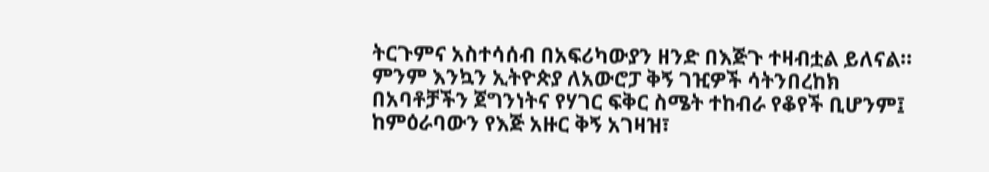ትርጉምና አስተሳሰብ በአፍሪካውያን ዘንድ በእጅጉ ተዛብቷል ይለናል፡፡ ምንም እንኳን ኢትዮጵያ ለአውሮፓ ቅኝ ገዢዎች ሳትንበረከክ በአባቶቻችን ጀግንነትና የሃገር ፍቅር ስሜት ተከብራ የቆየች ቢሆንም፤ ከምዕራባውን የእጅ አዙር ቅኝ አገዛዝ፣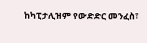ከካፒታሊዝም የውድድር መንፈስ፣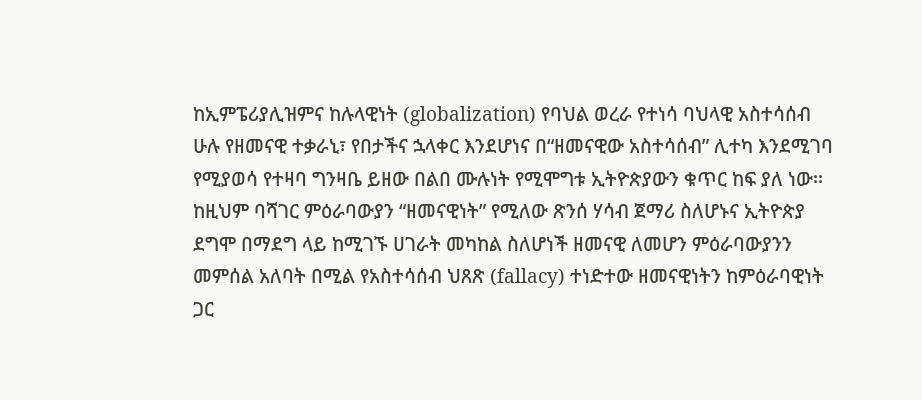ከኢምፔሪያሊዝምና ከሉላዊነት (globalization) የባህል ወረራ የተነሳ ባህላዊ አስተሳሰብ ሁሉ የዘመናዊ ተቃራኒ፣ የበታችና ኋላቀር እንደሆነና በ“ዘመናዊው አስተሳሰብ” ሊተካ እንደሚገባ የሚያወሳ የተዛባ ግንዛቤ ይዘው በልበ ሙሉነት የሚሞግቱ ኢትዮጵያውን ቁጥር ከፍ ያለ ነው፡፡ ከዚህም ባሻገር ምዕራባውያን “ዘመናዊነት” የሚለው ጽንሰ ሃሳብ ጀማሪ ስለሆኑና ኢትዮጵያ ደግሞ በማደግ ላይ ከሚገኙ ሀገራት መካከል ስለሆነች ዘመናዊ ለመሆን ምዕራባውያንን መምሰል አለባት በሚል የአስተሳሰብ ህጸጽ (fallacy) ተነድተው ዘመናዊነትን ከምዕራባዊነት ጋር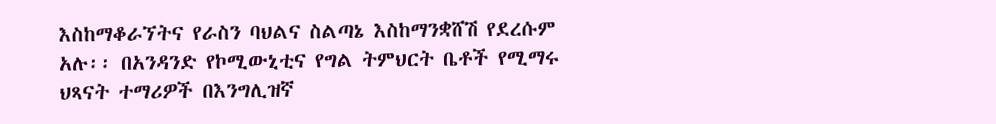እስከማቆራኘትና የራስን ባህልና ስልጣኔ እስከማንቋሸሽ የደረሱም አሉ፡፡ በአንዳንድ የኮሚውኒቲና የግል ትምህርት ቤቶች የሚማሩ ህጻናት ተማሪዎች በእንግሊዝኛ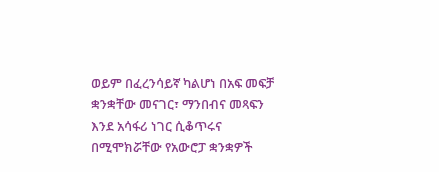ወይም በፈረንሳይኛ ካልሆነ በአፍ መፍቻ ቋንቋቸው መናገር፣ ማንበብና መጻፍን እንደ አሳፋሪ ነገር ሲቆጥሩና በሚሞክሯቸው የአውሮፓ ቋንቋዎች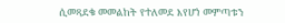ሲመጻደቁ መመልከት የተለመደ እየሆነ መምጣቱን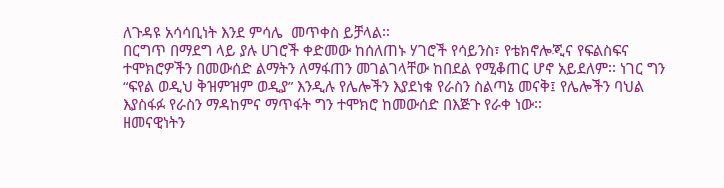ለጉዳዩ አሳሳቢነት እንደ ምሳሌ  መጥቀስ ይቻላል፡፡
በርግጥ በማደግ ላይ ያሉ ሀገሮች ቀድመው ከሰለጠኑ ሃገሮች የሳይንስ፣ የቴክኖሎጂና የፍልስፍና ተሞክሮዎችን በመውሰድ ልማትን ለማፋጠን መገልገላቸው ከበደል የሚቆጠር ሆኖ አይደለም፡፡ ነገር ግን “ፍየል ወዲህ ቅዝምዝም ወዲያ” እንዲሉ የሌሎችን እያደነቁ የራስን ስልጣኔ መናቅ፤ የሌሎችን ባህል እያስፋፉ የራስን ማዳከምና ማጥፋት ግን ተሞክሮ ከመውሰድ በእጅጉ የራቀ ነው፡፡
ዘመናዊነትን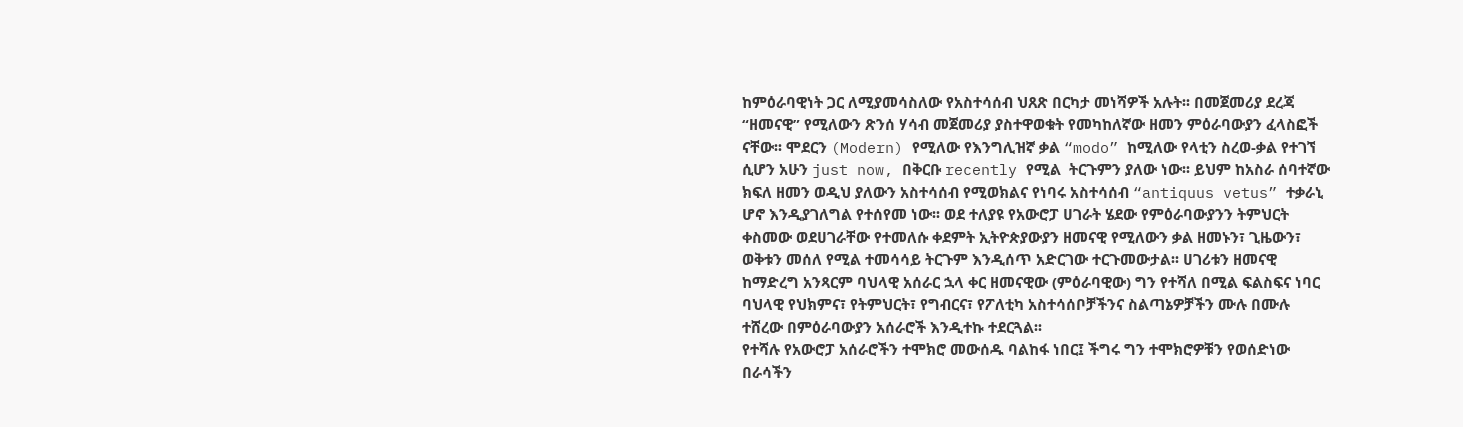ከምዕራባዊነት ጋር ለሚያመሳስለው የአስተሳሰብ ህጸጽ በርካታ መነሻዎች አሉት፡፡ በመጀመሪያ ደረጃ “ዘመናዊ” የሚለውን ጽንሰ ሃሳብ መጀመሪያ ያስተዋወቁት የመካከለኛው ዘመን ምዕራባውያን ፈላስፎች ናቸው፡፡ ሞደርን (Modern) የሚለው የእንግሊዝኛ ቃል “modo” ከሚለው የላቲን ስረወ-ቃል የተገኘ ሲሆን አሁን just now, በቅርቡ recently የሚል  ትርጉምን ያለው ነው፡፡ ይህም ከአስራ ሰባተኛው ክፍለ ዘመን ወዲህ ያለውን አስተሳሰብ የሚወክልና የነባሩ አስተሳሰብ “antiquus vetus” ተቃራኒ ሆኖ እንዲያገለግል የተሰየመ ነው፡፡ ወደ ተለያዩ የአውሮፓ ሀገራት ሄደው የምዕራባውያንን ትምህርት ቀስመው ወደሀገራቸው የተመለሱ ቀደምት ኢትዮጵያውያን ዘመናዊ የሚለውን ቃል ዘመኑን፣ ጊዜውን፣ ወቅቱን መሰለ የሚል ተመሳሳይ ትርጉም እንዲሰጥ አድርገው ተርጉመውታል፡፡ ሀገሪቱን ዘመናዊ ከማድረግ አንጻርም ባህላዊ አሰራር ኋላ ቀር ዘመናዊው (ምዕራባዊው) ግን የተሻለ በሚል ፍልስፍና ነባር ባህላዊ የህክምና፣ የትምህርት፣ የግብርና፣ የፖለቲካ አስተሳሰቦቻችንና ስልጣኔዎቻችን ሙሉ በሙሉ ተሸረው በምዕራባውያን አሰራሮች እንዲተኩ ተደርጓል፡፡
የተሻሉ የአውሮፓ አሰራሮችን ተሞክሮ መውሰዱ ባልከፋ ነበር፤ ችግሩ ግን ተሞክሮዎቹን የወሰድነው በራሳችን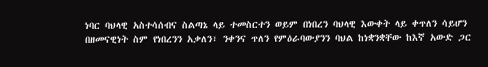ነባር ባህላዊ አስተሳሰብና ስልጣኔ ላይ ተመስርተን ወይም በነበረን ባህላዊ እውቀት ላይ ቀጥለን ሳይሆን በዘመናዊነት ስም የነበረንን አቃለን፣ ንቀንና ጥለን የምዕራባውያንን ባህል ከነቋንቋቸው ከእኛ አውድ ጋር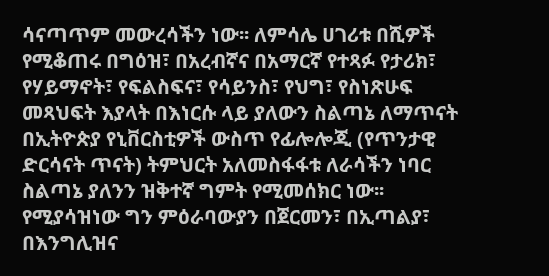ሳናጣጥም መውረሳችን ነው፡፡ ለምሳሌ ሀገሪቱ በሺዎች የሚቆጠሩ በግዕዝ፣ በአረብኛና በአማርኛ የተጻፉ የታሪክ፣ የሃይማኖት፣ የፍልስፍና፣ የሳይንስ፣ የህግ፣ የስነጽሁፍ መጻህፍት እያላት በእነርሱ ላይ ያለውን ስልጣኔ ለማጥናት በኢትዮጵያ የኒቨርስቲዎች ውስጥ የፊሎሎጂ (የጥንታዊ ድርሳናት ጥናት) ትምህርት አለመስፋፋቱ ለራሳችን ነባር ስልጣኔ ያለንን ዝቅተኛ ግምት የሚመሰክር ነው፡፡ የሚያሳዝነው ግን ምዕራባውያን በጀርመን፣ በኢጣልያ፣ በእንግሊዝና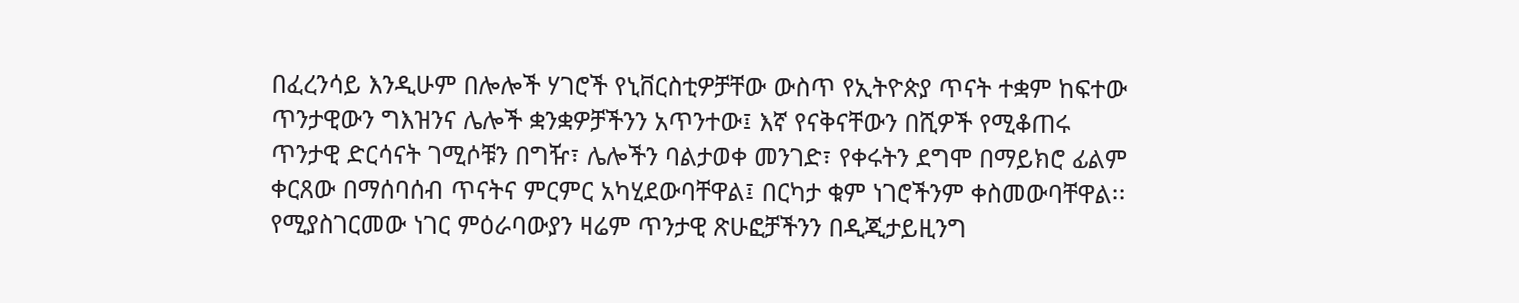በፈረንሳይ እንዲሁም በሎሎች ሃገሮች የኒቨርስቲዎቻቸው ውስጥ የኢትዮጵያ ጥናት ተቋም ከፍተው ጥንታዊውን ግእዝንና ሌሎች ቋንቋዎቻችንን አጥንተው፤ እኛ የናቅናቸውን በሺዎች የሚቆጠሩ ጥንታዊ ድርሳናት ገሚሶቹን በግዥ፣ ሌሎችን ባልታወቀ መንገድ፣ የቀሩትን ደግሞ በማይክሮ ፊልም ቀርጸው በማሰባሰብ ጥናትና ምርምር አካሂደውባቸዋል፤ በርካታ ቁም ነገሮችንም ቀስመውባቸዋል፡፡ የሚያስገርመው ነገር ምዕራባውያን ዛሬም ጥንታዊ ጽሁፎቻችንን በዲጂታይዚንግ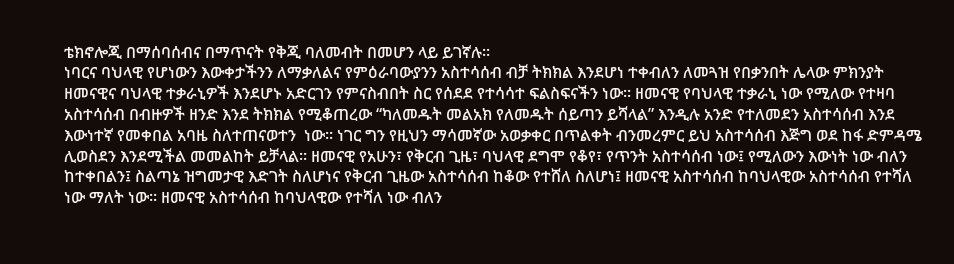ቴክኖሎጂ በማሰባሰብና በማጥናት የቅጂ ባለመብት በመሆን ላይ ይገኛሉ፡፡
ነባርና ባህላዊ የሆነውን እውቀታችንን ለማቃለልና የምዕራባውያንን አስተሳሰብ ብቻ ትክክል እንደሆነ ተቀብለን ለመጓዝ የበቃንበት ሌላው ምክንያት ዘመናዊና ባህላዊ ተቃራኒዎች እንደሆኑ አድርገን የምናስብበት ስር የሰደደ የተሳሳተ ፍልስፍናችን ነው፡፡ ዘመናዊ የባህላዊ ተቃራኒ ነው የሚለው የተዛባ አስተሳሰብ በብዙዎች ዘንድ እንደ ትክክል የሚቆጠረው “ካለመዱት መልአክ የለመዱት ሰይጣን ይሻላል” እንዲሉ አንድ የተለመደን አስተሳሰብ እንደ እውነተኛ የመቀበል አባዜ ስለተጠናወተን  ነው፡፡ ነገር ግን የዚህን ማሳመኛው አወቃቀር በጥልቀት ብንመረምር ይህ አስተሳሰብ እጅግ ወደ ከፋ ድምዳሜ ሊወስደን እንደሚችል መመልከት ይቻላል፡፡ ዘመናዊ የአሁን፣ የቅርብ ጊዜ፣ ባህላዊ ደግሞ የቆየ፣ የጥንት አስተሳሰብ ነው፤ የሚለውን እውነት ነው ብለን ከተቀበልን፤ ስልጣኔ ዝግመታዊ እድገት ስለሆነና የቅርብ ጊዜው አስተሳሰብ ከቆው የተሸለ ስለሆነ፤ ዘመናዊ አስተሳሰብ ከባህላዊው አስተሳሰብ የተሻለ ነው ማለት ነው፡፡ ዘመናዊ አስተሳሰብ ከባህላዊው የተሻለ ነው ብለን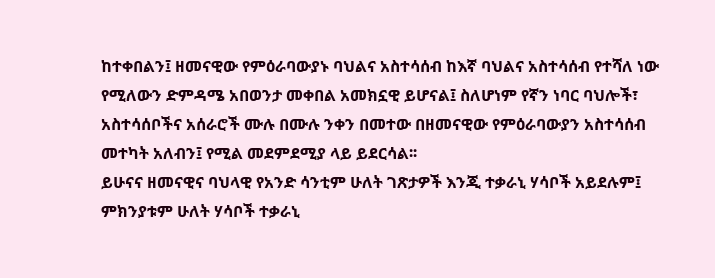ከተቀበልን፤ ዘመናዊው የምዕራባውያኑ ባህልና አስተሳሰብ ከእኛ ባህልና አስተሳሰብ የተሻለ ነው የሚለውን ድምዳሜ አበወንታ መቀበል አመክኗዊ ይሆናል፤ ስለሆነም የኛን ነባር ባህሎች፣ አስተሳሰቦችና አሰራሮች ሙሉ በሙሉ ንቀን በመተው በዘመናዊው የምዕራባውያን አስተሳሰብ መተካት አለብን፤ የሚል መደምደሚያ ላይ ይደርሳል፡፡
ይሁናና ዘመናዊና ባህላዊ የአንድ ሳንቲም ሁለት ገጽታዎች እንጂ ተቃራኒ ሃሳቦች አይደሉም፤ ምክንያቱም ሁለት ሃሳቦች ተቃራኒ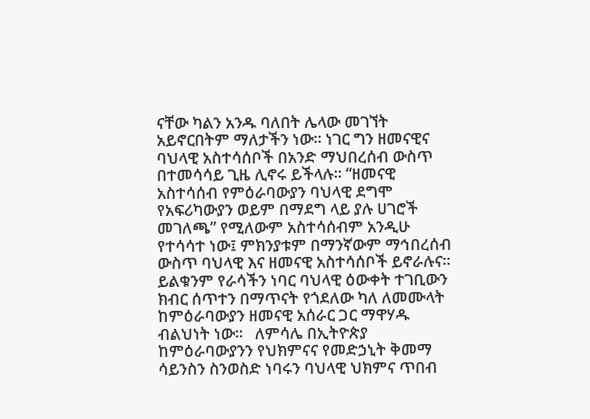ናቸው ካልን አንዱ ባለበት ሌላው መገኘት አይኖርበትም ማለታችን ነው፡፡ ነገር ግን ዘመናዊና ባህላዊ አስተሳሰቦች በአንድ ማህበረሰብ ውስጥ በተመሳሳይ ጊዜ ሊኖሩ ይችላሉ፡፡ “ዘመናዊ አስተሳሰብ የምዕራባውያን ባህላዊ ደግሞ የአፍሪካውያን ወይም በማደግ ላይ ያሉ ሀገሮች መገለጫ” የሚለውም አስተሳሰብም አንዲሁ የተሳሳተ ነው፤ ምክንያቱም በማንኛውም ማኅበረሰብ ውስጥ ባህላዊ እና ዘመናዊ አስተሳሰቦች ይኖራሉና፡፡ ይልቁንም የራሳችን ነባር ባህላዊ ዕውቀት ተገቢውን ክብር ሰጥተን በማጥናት የጎደለው ካለ ለመሙላት ከምዕራባውያን ዘመናዊ አሰራር ጋር ማዋሃዱ ብልህነት ነው፡፡   ለምሳሌ በኢትዮጵያ ከምዕራባውያንን የህክምናና የመድኃኒት ቅመማ ሳይንስን ስንወስድ ነባሩን ባህላዊ ህክምና ጥበብ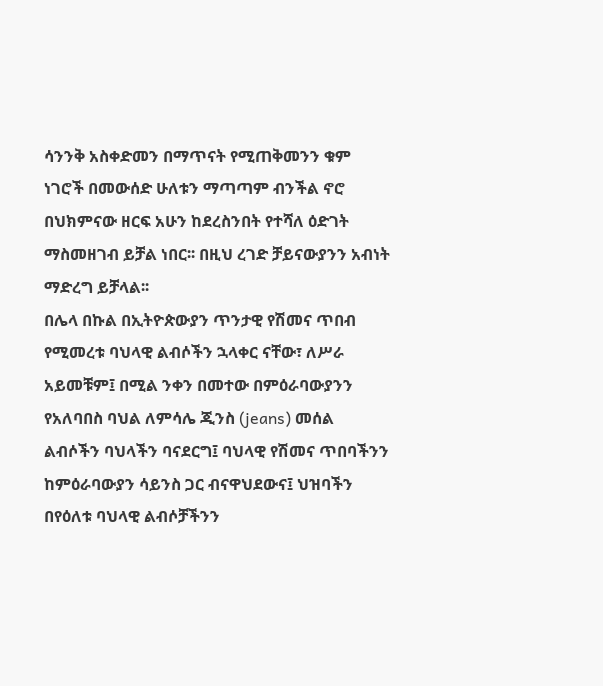ሳንንቅ አስቀድመን በማጥናት የሚጠቅመንን ቁም ነገሮች በመውሰድ ሁለቱን ማጣጣም ብንችል ኖሮ በህክምናው ዘርፍ አሁን ከደረስንበት የተሻለ ዕድገት ማስመዘገብ ይቻል ነበር፡፡ በዚህ ረገድ ቻይናውያንን አብነት ማድረግ ይቻላል፡፡
በሌላ በኩል በኢትዮጵውያን ጥንታዊ የሽመና ጥበብ የሚመረቱ ባህላዊ ልብሶችን ኋላቀር ናቸው፣ ለሥራ አይመቹም፤ በሚል ንቀን በመተው በምዕራባውያንን የአለባበስ ባህል ለምሳሌ ጂንስ (jeans) መሰል ልብሶችን ባህላችን ባናደርግ፤ ባህላዊ የሽመና ጥበባችንን ከምዕራባውያን ሳይንስ ጋር ብናዋህደውና፤ ህዝባችን በየዕለቱ ባህላዊ ልብሶቻችንን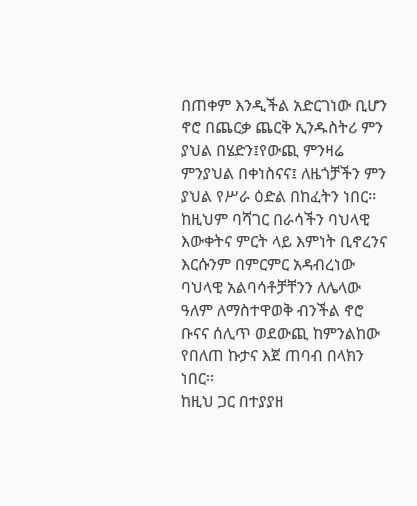በጠቀም እንዲችል አድርገነው ቢሆን ኖሮ በጨርቃ ጨርቅ ኢንዱስትሪ ምን ያህል በሄድን፤የውጪ ምንዛሬ ምንያህል በቀነስናና፤ ለዜጎቻችን ምን ያህል የሥራ ዕድል በከፈትን ነበር፡፡ ከዚህም ባሻገር በራሳችን ባህላዊ እውቀትና ምርት ላይ እምነት ቢኖረንና እርሱንም በምርምር አዳብረነው ባህላዊ አልባሳቶቻቸንን ለሌላው ዓለም ለማስተዋወቅ ብንችል ኖሮ ቡናና ሰሊጥ ወደውጪ ከምንልከው የበለጠ ኩታና እጀ ጠባብ በላክን ነበር፡፡
ከዚህ ጋር በተያያዘ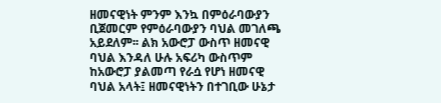ዘመናዊነት ምንም እንኳ በምዕራባውያን ቢጀመርም የምዕራባውያን ባህል መገለጫ አይደለም፡፡ ልክ አውሮፓ ውስጥ ዘመናዊ ባህል እንዳለ ሁሉ አፍሪካ ውስጥም ከአውሮፓ ያልመጣ የራሷ የሆነ ዘመናዊ ባህል አላት፤ ዘመናዊነትን በተገቢው ሁኔታ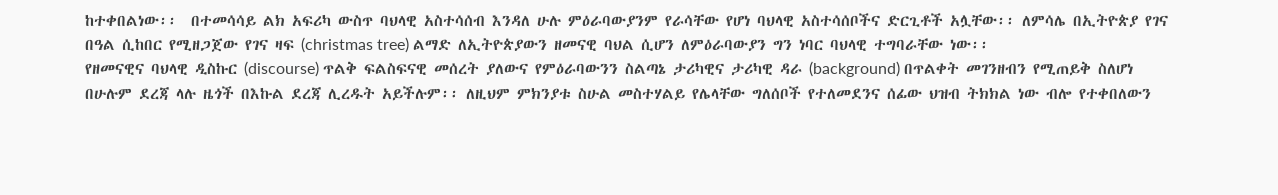ከተቀበልነው፡፡  በተመሳሳይ ልክ አፍሪካ ውስጥ ባህላዊ አስተሳሰብ እንዳለ ሁሉ ምዕራባውያንም የራሳቸው የሆነ ባህላዊ አስተሳሰቦችና ድርጊቶች አሏቸው፡፡ ለምሳሌ በኢትዮጵያ የገና በዓል ሲከበር የሚዘጋጀው የገና ዛፍ (christmas tree) ልማድ ለኢትዮጵያውን ዘመናዊ ባህል ሲሆን ለምዕራባውያን ግን ነባር ባህላዊ ተግባራቸው ነው፡፡
የዘመናዊና ባህላዊ ዲስኩር (discourse) ጥልቅ ፍልስፍናዊ መሰረት ያለውና የምዕራባውንን ስልጣኔ ታሪካዊና ታሪካዊ ዳራ (background) በጥልቀት መገንዘብን የሚጠይቅ ስለሆነ በሁሉም ደረጃ ላሉ ዜጎች በእኩል ደረጃ ሊረዱት አይችሉም፡፡ ለዚህም ምክንያቱ ስሁል መስተሃልይ የሌላቸው ግለሰቦች የተለመደንና ሰፊው ህዝብ ትክክል ነው ብሎ የተቀበለውን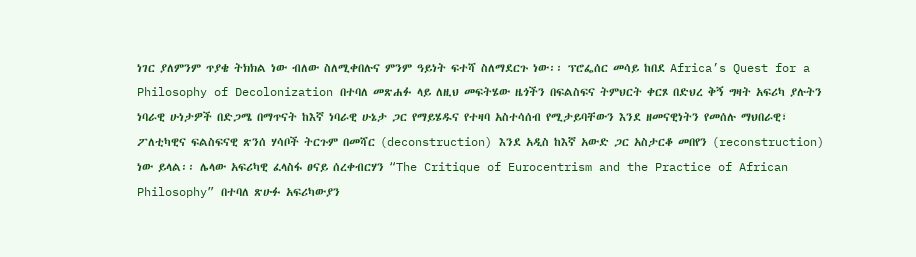ነገር ያለምንም ጥያቄ ትክክል ነው ብለው ስለሚቀበሉና ምንም ዓይነት ፍተሻ ስለማደርጉ ነው፡፡ ፕሮፌሰር መሳይ ከበደ Africa’s Quest for a Philosophy of Decolonization በተባለ መጽሐፉ ላይ ለዚህ መፍትሄው ዜጎችን በፍልስፍና ትምህርት ቀርጾ በድህረ ቅኝ ግዛት አፍሪካ ያሉትን ነባራዊ ሁነታዎች በድጋሜ በማጥናት ከእኛ ነባራዊ ሁኔታ ጋር የማይሄዱና የተዛባ አስተሳሰብ የሚታይባቸውን እንደ ዘመናዊነትን የመሰሉ ማህበራዊ፣ ፖለቲካዊና ፍልስፍናዊ ጽንሰ ሃሳቦች ትርጉም በመሻር (deconstruction) እንደ አዲስ ከእኛ አውድ ጋር አስታርቆ መበየን (reconstruction) ነው ይላል፡፡ ሌላው አፍሪካዊ ፈላስፋ ፀናይ ሰረቀብርሃን “The Critique of Eurocentrism and the Practice of African Philosophy” በተባለ ጽሁፉ አፍሪካውያን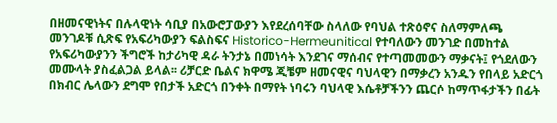በዘመናዊነትና በሉላዊነት ሳቢያ በአውሮፓውያን እየደረሰባቸው ስላለው የባህል ተጽዕኖና ስለማምለጫ መንገዶቹ ሲጽፍ የአፍሪካውያን ፍልስፍና Historico-Hermeunitical የተባለውን መንገድ በመከተል የአፍሪካውያንን ችግሮች ከታሪካዊ ዳራ ትንታኔ በመነሳት እንደገና ማሰብና የተጣመመውን ማቃናት፤ የጎደለውን መሙላት ያስፈልጋል ይላል፡፡ ሪቻርድ ቤልና ክዋሜ ጂቼም ዘመናዊና ባህላዊን በማቃረን አንዱን የበላይ አድርጎ በክብር ሌላውን ደግሞ የበታች አድርጎ በንቀት በማየት ነባሩን ባህላዊ እሴቶቻችንን ጨርሶ ከማጥፋታችን በፊት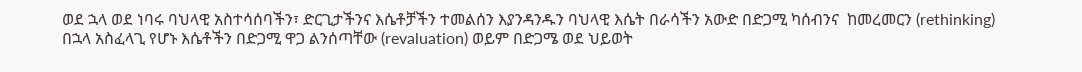ወደ ኋላ ወደ ነባሩ ባህላዊ አስተሳሰባችን፣ ድርጊታችንና እሴቶቻችን ተመልሰን እያንዳንዱን ባህላዊ እሴት በራሳችን አውድ በድጋሚ ካሰብንና  ከመረመርን (rethinking) በኋላ አስፈላጊ የሆኑ እሴቶችን በድጋሚ ዋጋ ልንሰጣቸው (revaluation) ወይም በድጋሜ ወደ ህይወት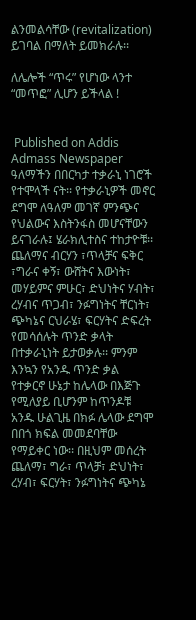ልንመልሳቸው (revitalization) ይገባል በማለት ይመክራሉ፡፡

ለሌሎች “ጥሩ” የሆነው ላንተ “መጥፎ” ሊሆን ይችላል !


 Published on Addis Admass Newspaper
ዓለማችን በበርካታ ተቃራኒ ነገሮች የተሞላች ናት፡፡ የተቃራኒዎች መኖር ደግሞ ለዓለም መገኛ ምንጭና የህልውና እስትንፋስ መሆናቸውን ይናገራሉ፤ ሄራክሊተስና ተከታዮቹ፡፡ ጨለማና ብርሃን ፣ጥላቻና ፍቅር ፣ግራና ቀኝ፣ ውሸትና እውነት፣ መሃይምና ምሁር፣ ድህነትና ሃብት፣ ረሃብና ጥጋብ፣ ንፉግነትና ቸርነት፣ ጭካኔና ርህራሄ፣ ፍርሃትና ድፍረት የመሳሰሉት ጥንድ ቃላት በተቃራኒነት ይታወቃሉ፡፡ ምንም እንኳን የአንዱ ጥንድ ቃል  የተቃርኖ ሁኔታ ከሌላው በእጅጉ የሚለያይ ቢሆንም ከጥንዶቹ አንዱ ሁልጊዜ በክፉ ሌላው ደግሞ በበጎ ክፍል መመደባቸው የማይቀር ነው፡፡ በዚህም መሰረት ጨለማ፣ ግራ፣ ጥላቻ፣ ድህነት፣ ረሃብ፣ ፍርሃት፣ ንፉግነትና ጭካኔ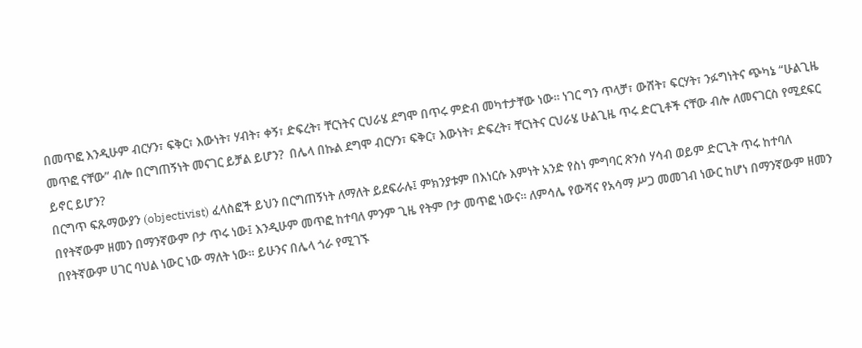በመጥፎ እንዲሁም ብርሃን፣ ፍቅር፣ እውነት፣ ሃብት፣ ቀኝ፣ ድፍረት፣ ቸርነትና ርህራሄ ደግሞ በጥሩ ምድብ መካተታቸው ነው፡፡ ነገር ግን ጥላቻ፣ ውሸት፣ ፍርሃት፣ ንፉግነትና ጭካኔ “ሁልጊዜ መጥፎ ናቸው” ብሎ በርግጠኝነት መናገር ይቻል ይሆን?  በሌላ በኩል ደግሞ ብርሃን፣ ፍቅር፣ እውነት፣ ድፍረት፣ ቸርነትና ርህራሄ ሁልጊዜ ጥሩ ድርጊቶች ናቸው ብሎ ለመናገርስ የሚደፍር ይኖር ይሆን?
በርግጥ ፍጹማውያን (objectivist) ፈላስፎች ይህን በርግጠኝነት ለማለት ይደፍራሉ፤ ምክንያቱም በእነርሱ እምነት አንድ የስነ ምግባር ጽንሰ ሃሳብ ወይም ድርጊት ጥሩ ከተባለ በየትኛውም ዘመን በማንኛውም ቦታ ጥሩ ነው፤ እንዲሁም መጥፎ ከተባለ ምንም ጊዜ የትም ቦታ መጥፎ ነውና፡፡ ለምሳሌ የውሻና የአሳማ ሥጋ መመገብ ነውር ከሆነ በማንኛውም ዘመን በየትኛውም ሀገር ባህል ነውር ነው ማለት ነው፡፡ ይሁንና በሌላ ጎራ የሚገኙ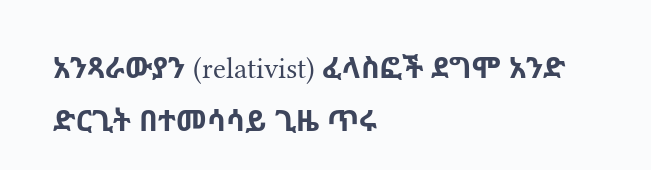አንጻራውያን (relativist) ፈላስፎች ደግሞ አንድ ድርጊት በተመሳሳይ ጊዜ ጥሩ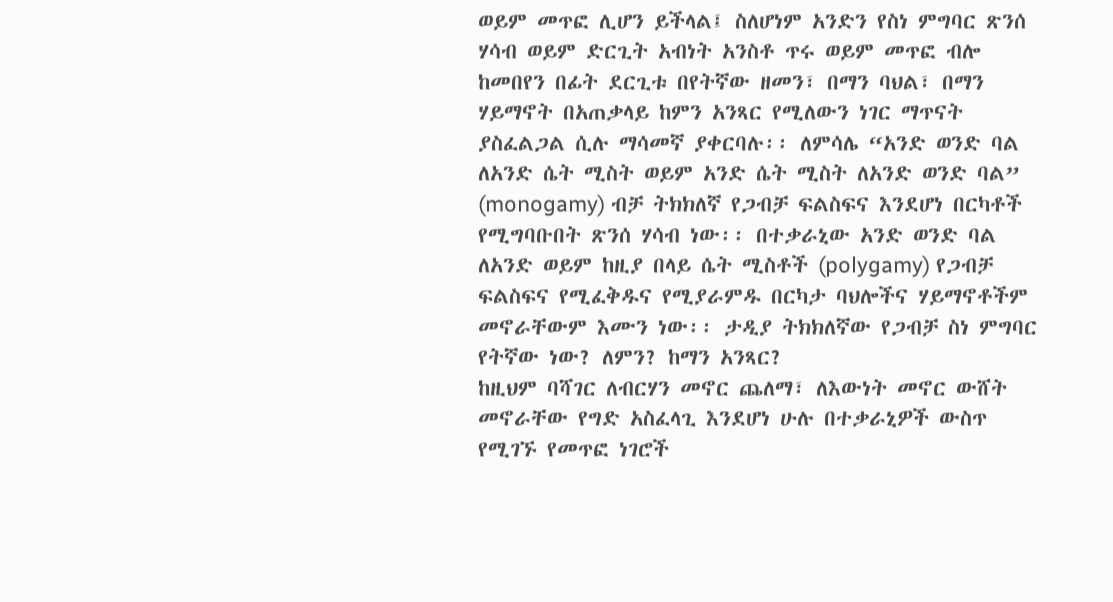ወይም መጥፎ ሊሆን ይችላል፤ ስለሆነም አንድን የስነ ምግባር ጽንሰ ሃሳብ ወይም ድርጊት አብነት አንስቶ ጥሩ ወይም መጥፎ ብሎ ከመበየን በፊት ደርጊቱ በየትኛው ዘመን፣ በማን ባህል፣ በማን ሃይማኖት በአጠቃላይ ከምን አንጻር የሚለውን ነገር ማጥናት ያስፈልጋል ሲሉ ማሳመኛ ያቀርባሉ፡፡ ለምሳሌ “አንድ ወንድ ባል ለአንድ ሴት ሚስት ወይም አንድ ሴት ሚስት ለአንድ ወንድ ባል” (monogamy) ብቻ ትክክለኛ የጋብቻ ፍልስፍና እንደሆነ በርካቶች የሚግባቡበት ጽንሰ ሃሳብ ነው፡፡ በተቃራኒው አንድ ወንድ ባል ለአንድ ወይም ከዚያ በላይ ሴት ሚስቶች (polygamy) የጋብቻ ፍልስፍና የሚፈቅዱና የሚያራምዱ በርካታ ባህሎችና ሃይማኖቶችም መኖራቸውም እሙን ነው፡፡ ታዲያ ትክክለኛው የጋብቻ ስነ ምግባር የትኛው ነው? ለምን? ከማን አንጻር?
ከዚህም ባሻገር ለብርሃን መኖር ጨለማ፣ ለእውነት መኖር ውሸት መኖራቸው የግድ አስፈላጊ እንደሆነ ሁሉ በተቃራኒዎች ውስጥ የሚገኙ የመጥፎ ነገሮች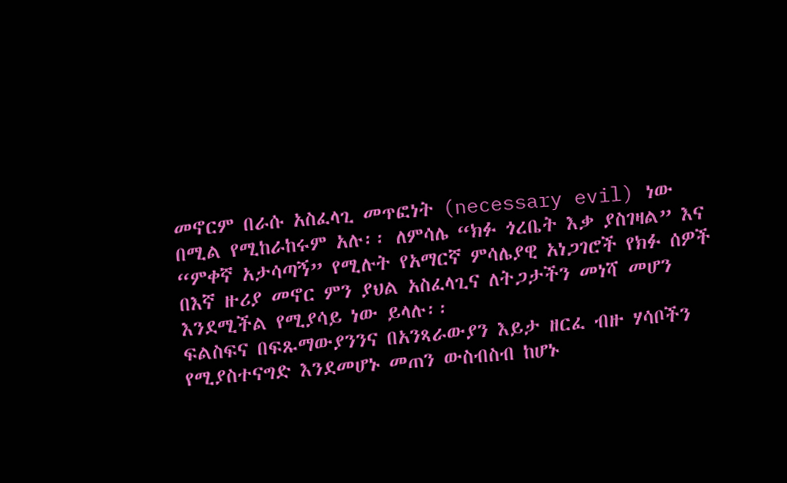መኖርም በራሱ አስፈላጊ መጥፎነት (necessary evil) ነው በሚል የሚከራከሩም አሉ፡፡ ለምሳሌ “ክፉ ጎረቤት እቃ ያስገዛል” እና “ምቀኛ አታሳጣኝ” የሚሉት የአማርኛ ምሳሌያዊ አነጋገሮች የክፉ ሰዎች በእኛ ዙሪያ መኖር ምን ያህል አስፈላጊና ለትጋታችን መነሻ መሆን እንደሚችል የሚያሳይ ነው ይላሉ፡፡
ፍልስፍና በፍጹማውያንንና በአንጻራውያን እይታ ዘርፈ ብዙ ሃሳቦችን የሚያስተናግድ እንደመሆኑ መጠን ውስብስብ ከሆኑ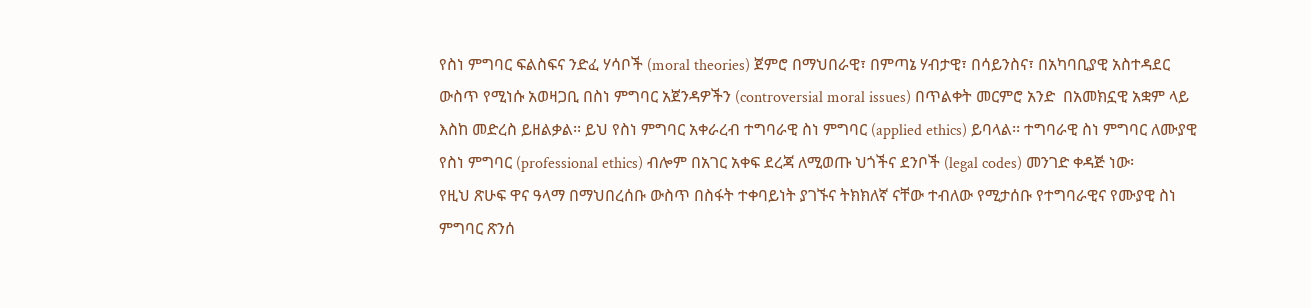የስነ ምግባር ፍልስፍና ንድፈ ሃሳቦች (moral theories) ጀምሮ በማህበራዊ፣ በምጣኔ ሃብታዊ፣ በሳይንስና፣ በአካባቢያዊ አስተዳደር ውስጥ የሚነሱ አወዛጋቢ በስነ ምግባር አጀንዳዎችን (controversial moral issues) በጥልቀት መርምሮ አንድ  በአመክኗዊ አቋም ላይ እስከ መድረስ ይዘልቃል፡፡ ይህ የስነ ምግባር አቀራረብ ተግባራዊ ስነ ምግባር (applied ethics) ይባላል፡፡ ተግባራዊ ስነ ምግባር ለሙያዊ የስነ ምግባር (professional ethics) ብሎም በአገር አቀፍ ደረጃ ለሚወጡ ህጎችና ደንቦች (legal codes) መንገድ ቀዳጅ ነው፡
የዚህ ጽሁፍ ዋና ዓላማ በማህበረሰቡ ውስጥ በስፋት ተቀባይነት ያገኙና ትክክለኛ ናቸው ተብለው የሚታሰቡ የተግባራዊና የሙያዊ ስነ ምግባር ጽንሰ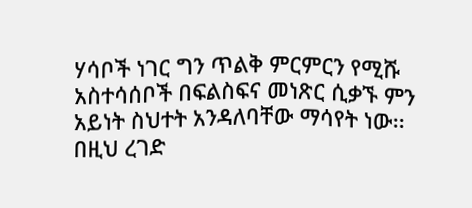ሃሳቦች ነገር ግን ጥልቅ ምርምርን የሚሹ አስተሳሰቦች በፍልስፍና መነጽር ሲቃኙ ምን አይነት ስህተት አንዳለባቸው ማሳየት ነው፡፡ በዚህ ረገድ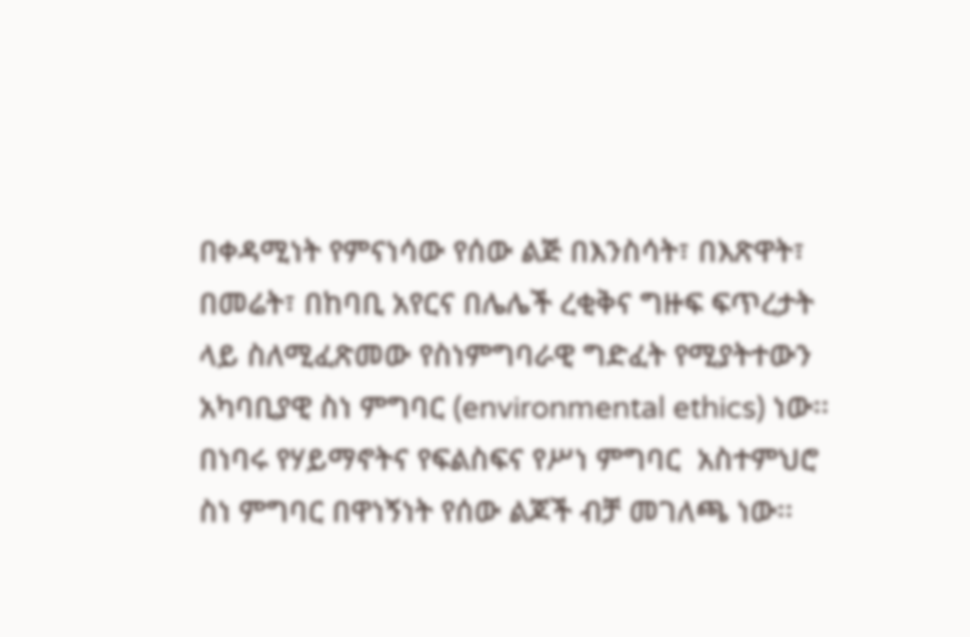በቀዳሚነት የምናነሳው የሰው ልጅ በእንስሳት፣ በእጽዋት፣ በመሬት፣ በከባቢ አየርና በሌሌች ረቂቅና ግዙፍ ፍጥረታት ላይ ስለሚፈጽመው የስነምግባራዊ ግድፈት የሚያትተውን አካባቢያዊ ስነ ምግባር (environmental ethics) ነው፡፡
በነባሩ የሃይማኖትና የፍልስፍና የሥነ ምግባር  አስተምህሮ ስነ ምግባር በዋነኝነት የሰው ልጆች ብቻ መገለጫ ነው፡፡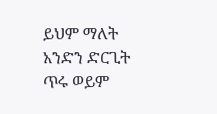ይህም ማለት አንድን ድርጊት ጥሩ ወይም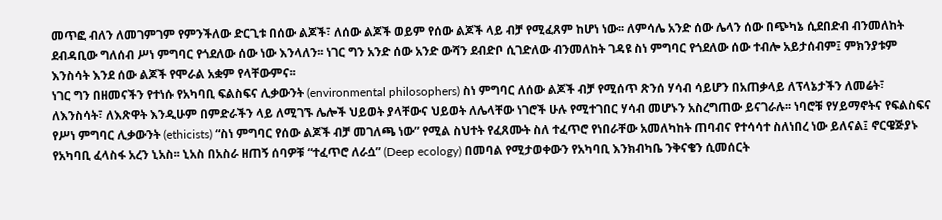መጥፎ ብለን ለመገምገም የምንችለው ድርጊቱ በሰው ልጆች፣ ለሰው ልጆች ወይም የሰው ልጆች ላይ ብቻ የሚፈጸም ከሆነ ነው፡፡ ለምሳሌ አንድ ሰው ሌላን ሰው በጭካኔ ሲደበድብ ብንመለከት ደብዳቢው ግለሰብ ሥነ ምግባር የጎደለው ሰው ነው እንላለን፡፡ ነገር ግን አንድ ሰው አንድ ውሻን ደብድቦ ሲገድለው ብንመለከት ገዳዩ ስነ ምግባር የጎደለው ሰው ተብሎ አይታሰብም፤ ምክንያቱም እንስሳት እንደ ሰው ልጆች የሞራል አቋም የላቸውምና፡፡
ነገር ግን በዘመናችን የተነሱ የአካባቢ ፍልስፍና ሊቃውንት (environmental philosophers) ስነ ምግባር ለሰው ልጆች ብቻ የሚሰጥ ጽንሰ ሃሳብ ሳይሆን በአጠቃላይ ለፕላኔታችን ለመሬት፣ ለእንስሳት፣ ለእጽዋት እንዲሁም በምድራችን ላይ ለሚገኙ ሌሎች ህይወት ያላቸውና ህይወት ለሌላቸው ነገሮች ሁሉ የሚተገበር ሃሳብ መሆኑን አስረግጠው ይናገራሉ፡፡ ነባሮቹ የሃይማኖትና የፍልስፍና የሥነ ምግባር ሊቃውንት (ethicists) “ስነ ምግባር የሰው ልጆች ብቻ መገለጫ ነው” የሚል ስህተት የፈጸሙት ስለ ተፈጥሮ የነበራቸው አመለካከት ጠባብና የተሳሳተ ስለነበረ ነው ይለናል፤ ኖርዌጅያኑ የአካባቢ ፈላስፋ አረን ኒአስ፡፡ ኒአስ በአስራ ዘጠኝ ሰባዎቹ “ተፈጥሮ ለራሷ” (Deep ecology) በመባል የሚታወቀውን የአካባቢ እንክብካቤ ንቅናቄን ሲመሰርት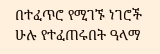በተፈጥሮ የሚገኙ ነገሮች ሁሉ የተፈጠሩበት ዓላማ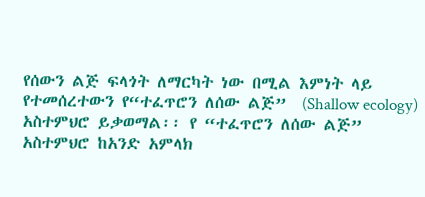የሰውን ልጅ ፍላጎት ለማርካት ነው በሚል እምነት ላይ የተመሰረተውን የ“ተፈጥሮን ለሰው ልጅ”  (Shallow ecology) አስተምህሮ ይቃወማል፡፡ የ “ተፈጥሮን ለሰው ልጅ” አስተምህሮ ከአንድ አምላክ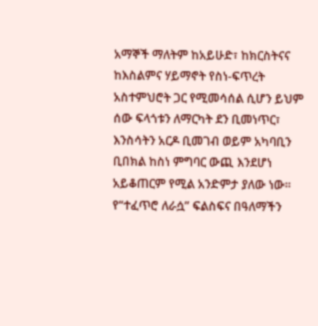አማኞች ማለትም ከአይሁድ፣ ከክርስትናና ከእስልምና ሃይማኖት የስነ-ፍጥረት አስተምህሮት ጋር የሚመሳሰል ሲሆን ይህም ሰው ፍላጎቱን ለማርካት ደን ቢመነጥር፣ እንስሳትን አርዶ ቢመገብ ወይም አካባቢን ቢበክል ከስነ ምግባር ውጪ እንደሆነ አይቆጠርም የሚል አንድምታ ያለው ነው፡፡
የ“ተፈጥሮ ለራሷ” ፍልስፍና በዓለማችን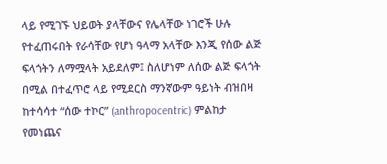ላይ የሚገኙ ህይወት ያላቸውና የሌላቸው ነገሮች ሁሉ የተፈጠሩበት የራሳቸው የሆነ ዓላማ አላቸው እንጂ የሰው ልጅ ፍላጎትን ለማሟላት አይደለም፤ ስለሆነም ለሰው ልጅ ፍላጎት በሚል በተፈጥሮ ላይ የሚደርስ ማንኛውም ዓይነት ብዝበዛ ከተሳሳተ “ሰው ተኮር” (anthropocentric) ምልከታ የመነጨና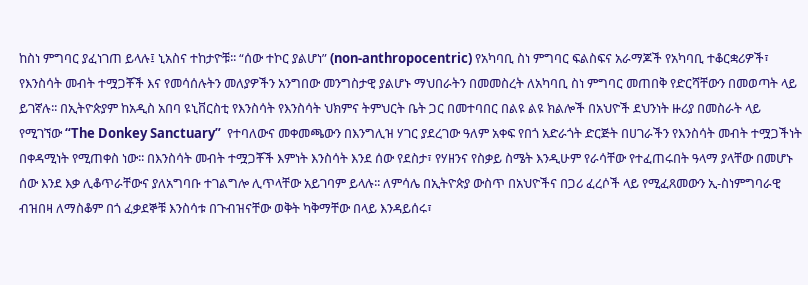ከስነ ምግባር ያፈነገጠ ይላሉ፤ ኒአስና ተከታዮቹ፡፡ “ሰው ተኮር ያልሆነ” (non-anthropocentric) የአካባቢ ስነ ምግባር ፍልስፍና አራማጆች የአካባቢ ተቆርቋሪዎች፣ የእንስሳት መብት ተሟጋቾች እና የመሳሰሉትን መለያዎችን አንግበው መንግስታዊ ያልሆኑ ማህበራትን በመመስረት ለአካባቢ ስነ ምግባር መጠበቅ የድርሻቸውን በመወጣት ላይ ይገኛሉ፡፡ በኢትዮጵያም ከአዲስ አበባ ዩኒቨርስቲ የእንስሳት የእንስሳት ህክምና ትምህርት ቤት ጋር በመተባበር በልዩ ልዩ ክልሎች በአህዮች ደህንነት ዙሪያ በመስራት ላይ የሚገኘው “The Donkey Sanctuary”  የተባለውና መቀመጫውን በእንግሊዝ ሃገር ያደረገው ዓለም አቀፍ የበጎ አድራጎት ድርጅት በሀገራችን የእንስሳት መብት ተሟጋችነት በቀዳሚነት የሚጠቀስ ነው፡፡ በእንስሳት መብት ተሟጋቾች እምነት እንስሳት እንደ ሰው የደስታ፣ የሃዘንና የስቃይ ስሜት እንዲሁም የራሳቸው የተፈጠሩበት ዓላማ ያላቸው በመሆኑ ሰው እንደ እቃ ሊቆጥራቸውና ያለአግባቡ ተገልግሎ ሊጥላቸው አይገባም ይላሉ፡፡ ለምሳሌ በኢትዮጵያ ውስጥ በአህዮችና በጋሪ ፈረሶች ላይ የሚፈጸመውን ኢ-ስነምግባራዊ ብዝበዛ ለማስቆም በጎ ፈቃደኞቹ እንስሳቱ በጉብዝናቸው ወቅት ካቅማቸው በላይ እንዳይሰሩ፣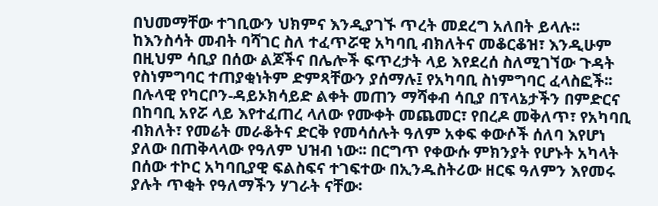በህመማቸው ተገቢውን ህክምና እንዲያገኙ ጥረት መደረግ አለበት ይላሉ፡፡
ከእንስሳት መብት ባሻገር ስለ ተፈጥሯዊ አካባቢ ብክለትና መቆርቆዝ፣ እንዲሁም በዚህም ሳቢያ በሰው ልጆችና በሌሎች ፍጥረታት ላይ እየደረሰ ስለሚገኘው ጉዳት የስነምግባር ተጠያቂነትም ድምጻቸውን ያሰማሉ፤ የአካባቢ ስነምግባር ፈላስፎች፡፡ በሉላዊ የካርቦን-ዳይኦክሳይድ ልቀት መጠን ማሻቀብ ሳቢያ በፕላኔታችን በምድርና በከባቢ አየሯ ላይ እየተፈጠረ ላለው የሙቀት መጨመር፣ የበረዶ መቅለጥ፣ የአካባቢ ብክለት፣ የመሬት መራቆትና ድርቅ የመሳሰሉት ዓለም አቀፍ ቀውሶች ሰለባ እየሆነ ያለው በጠቅላላው የዓለም ህዝብ ነው፡፡ በርግጥ የቀውሱ ምክንያት የሆኑት አካላት በሰው ተኮር አካባቢያዊ ፍልስፍና ተገፍተው በኢንዱስትሪው ዘርፍ ዓለምን እየመሩ ያሉት ጥቂት የዓለማችን ሃገራት ናቸው፡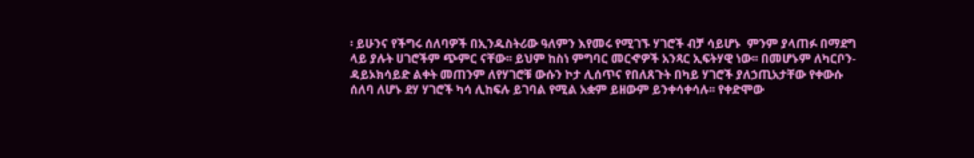፡ ይሁንና የችግሩ ሰለባዎች በኢንዱስትሪው ዓለምን እየመሩ የሚገኙ ሃገሮች ብቻ ሳይሆኑ  ምንም ያላጠፉ በማደግ ላይ ያሉት ሀገሮችም ጭምር ናቸው፡፡ ይህም ከስነ ምግባር መርኆዎች አንጻር ኢፍትሃዊ ነው፡፡ በመሆኑም ለካርቦን-ዳይኦክሳይድ ልቀት መጠንም ለየሃገሮቹ ውሱን ኮታ ሊሰጥና የበለጸጉት በካይ ሃገሮች ያለኃጢአታቸው የቀውሱ ሰለባ ለሆኑ ደሃ ሃገሮች ካሳ ሊከፍሉ ይገባል የሚል አቋም ይዘውም ይንቀሳቀሳሉ፡፡ የቀድሞው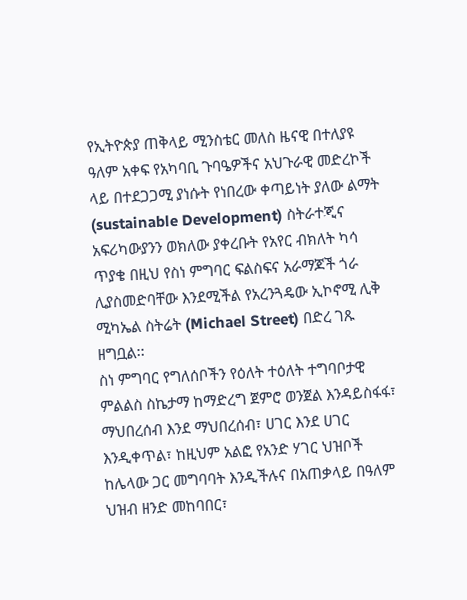የኢትዮጵያ ጠቅላይ ሚንስቴር መለስ ዜናዊ በተለያዩ ዓለም አቀፍ የአካባቢ ጉባዔዎችና አህጉራዊ መድረኮች ላይ በተደጋጋሚ ያነሱት የነበረው ቀጣይነት ያለው ልማት (sustainable Development) ስትራተጂና አፍሪካውያንን ወክለው ያቀረቡት የአየር ብክለት ካሳ ጥያቄ በዚህ የስነ ምግባር ፍልስፍና አራማጆች ጎራ ሊያስመድባቸው እንደሚችል የአረንጓዴው ኢኮኖሚ ሊቅ ሚካኤል ስትሬት (Michael Street) በድረ ገጹ ዘግቧል፡፡
ስነ ምግባር የግለሰቦችን የዕለት ተዕለት ተግባቦታዊ ምልልስ ስኬታማ ከማድረግ ጀምሮ ወንጀል እንዳይስፋፋ፣ ማህበረሰብ እንደ ማህበረሰብ፣ ሀገር እንደ ሀገር እንዲቀጥል፣ ከዚህም አልፎ የአንድ ሃገር ህዝቦች ከሌላው ጋር መግባባት እንዲችሉና በአጠቃላይ በዓለም ህዝብ ዘንድ መከባበር፣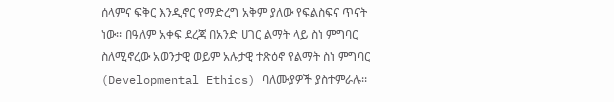ሰላምና ፍቅር እንዲኖር የማድረግ አቅም ያለው የፍልስፍና ጥናት ነው፡፡ በዓለም አቀፍ ደረጃ በአንድ ሀገር ልማት ላይ ስነ ምግባር ስለሚኖረው አወንታዊ ወይም አሉታዊ ተጽዕኖ የልማት ስነ ምግባር (Developmental Ethics) ባለሙያዎች ያስተምራሉ፡፡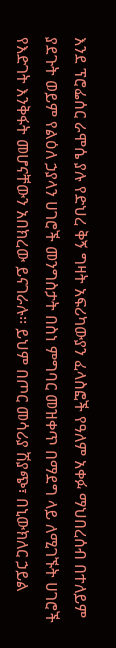እንደ ፕሮፌሰር ራሞሴ ያሉ የድህረ ቅኝ ግዛት አፍሪካውያን ፈላስፎች የዓለም አቀፉ ማህበረሰብ በተለይም ያደጉት ወይም የልዕለ ኃያላን ሀገሮች መንግስታት በስነ ምግባር መዝቀጥ በማደግ ላይ ለሚገኙት ሀገሮች የእድገት እንቅፋት መሆናቸውን አበክረው ይናገራሉ፡፡ ይህም በጦር መሳሪያ ሽያጭ፣ በኒውክለር ኃይል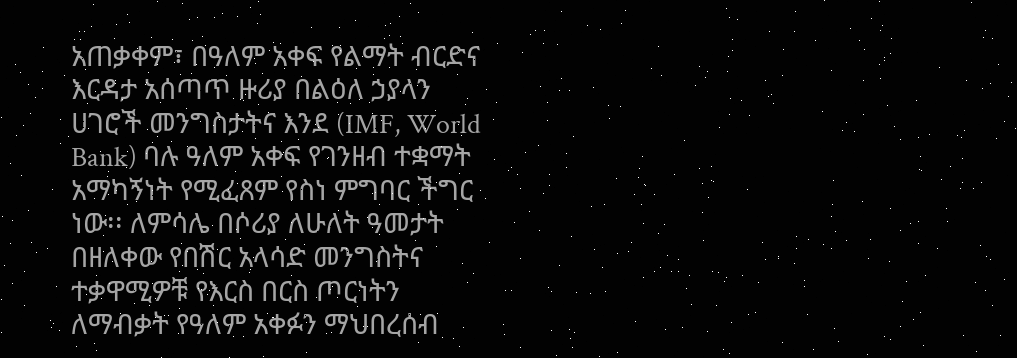አጠቃቀም፣ በዓለም አቀፍ የልማት ብርድና እርዳታ አሰጣጥ ዙሪያ በልዕለ ኃያላን ሀገሮች መንግስታትና እንደ (IMF, World Bank) ባሉ ዓለም አቀፍ የገንዘብ ተቋማት አማካኝነት የሚፈጸም የስነ ምግባር ችግር ነው፡፡ ለምሳሌ በሶሪያ ለሁለት ዓመታት በዘለቀው የበሽር አላሳድ መንግስትና ተቃዋሚዎቹ የእርስ በርስ ጦርነትን ለማብቃት የዓለም አቀፉን ማህበረሰብ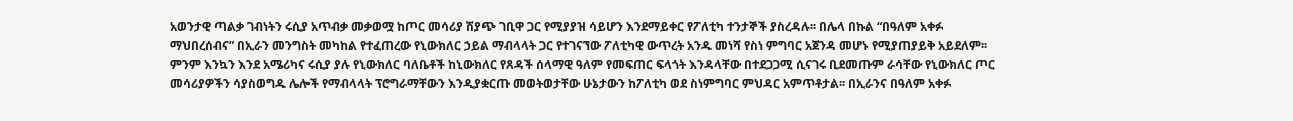አወንታዊ ጣልቃ ገብነትን ሩሲያ አጥብቃ መቃወሟ ከጦር መሳሪያ ሽያጭ ገቢዋ ጋር የሚያያዝ ሳይሆን እንደማይቀር የፖለቲካ ተንታኞች ያስረዳሉ፡፡ በሌላ በኩል “በዓለም አቀፉ ማህበረሰብና” በኢራን መንግስት መካከል የተፈጠረው የኒውክለር ኃይል ማብላላት ጋር የተገናኘው ፖለቲካዊ ውጥረት አንዱ መነሻ የስነ ምግባር አጀንዳ መሆኑ የሚያጠያይቅ አይደለም፡፡ ምንም እንኳን እንደ አሜሪካና ሩሲያ ያሉ የኒውክለር ባለቤቶች ከኒውክለር የጸዳች ሰላማዊ ዓለም የመፍጠር ፍላጎት እንዳላቸው በተደጋጋሚ ሲናገሩ ቢደመጡም ራሳቸው የኒውክለር ጦር መሳሪያዎችን ሳያስወግዱ ሌሎች የማብላላት ፕሮግራማቸውን እንዲያቋርጡ መወትወታቸው ሁኔታውን ከፖለቲካ ወደ ስነምግባር ምህዳር አምጥቶታል፡፡ በኢራንና በዓለም አቀፉ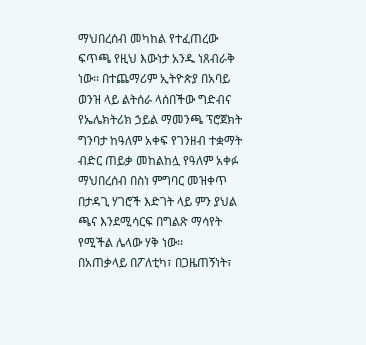ማህበረሰብ መካከል የተፈጠረው ፍጥጫ የዚህ እውነታ አንዱ ነጸብራቅ ነው፡፡ በተጨማሪም ኢትዮጵያ በአባይ ወንዝ ላይ ልትሰራ ላሰበችው ግድብና የኤሌክትሪክ ኃይል ማመንጫ ፕሮጀክት ግንባታ ከዓለም አቀፍ የገንዘብ ተቋማት ብድር ጠይቃ መከልከሏ የዓለም አቀፉ ማህበረሰብ በስነ ምግባር መዝቀጥ በታዳጊ ሃገሮች እድገት ላይ ምን ያህል ጫና እንደሚሳርፍ በግልጽ ማሳየት የሚችል ሌላው ሃቅ ነው፡፡
በአጠቃላይ በፖለቲካ፣ በጋዜጠኝነት፣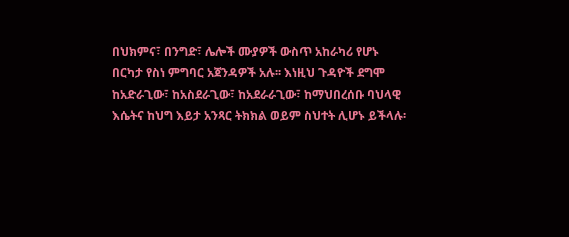በህክምና፣ በንግድ፣ ሌሎች ሙያዎች ውስጥ አከራካሪ የሆኑ በርካታ የስነ ምግባር አጀንዳዎች አሉ፡፡ እነዚህ ጉዳዮች ደግሞ ከአድራጊው፣ ከአስደራጊው፣ ከአደራራጊው፣ ከማህበረሰቡ ባህላዊ እሴትና ከህግ እይታ አንጻር ትክክል ወይም ስህተት ሊሆኑ ይችላሉ፡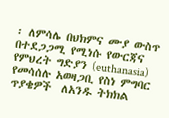፡ ለምሳሌ በህክምና ሙያ ውስጥ በተደጋጋሚ የሚነሱ የውርጃና የምህረት ግድያን (euthanasia) የመሳሰሉ አወዛጋቢ የስነ ምግባር ጥያቄዎች  ለአንዱ ትክክል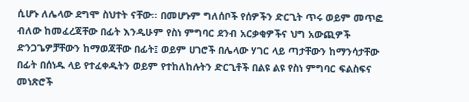ሲሆኑ ለሌላው ደግሞ ስህተት ናቸው፡፡ በመሆኑም ግለሰቦች የሰዎችን ድርጊት ጥሩ ወይም መጥፎ ብለው ከመፈረጃቸው በፊት እንዲሁም የስነ ምግባር ደንብ አርቃቂዎችና ህግ አውጪዎች ድንጋጌዎቻቸውን ከማወጃቸው በፊት፤ ወይም ሀገሮች በሌላው ሃገር ላይ ጣታቸውን ከማንሳታቸው በፊት በሰነዱ ላይ የተፈቀዱትን ወይም የተከለከሉትን ድርጊቶች በልዩ ልዩ የስነ ምግባር ፍልስፍና መነጽሮች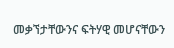መቃኘታቸውንና ፍትሃዊ መሆናቸውን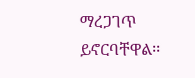ማረጋገጥ ይኖርባቸዋል፡፡